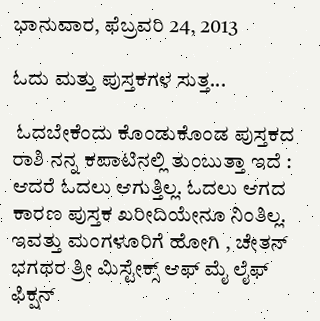ಭಾನುವಾರ, ಫೆಬ್ರವರಿ 24, 2013

ಓದು ಮತ್ತು ಪುಸ್ತಕಗಳ ಸುತ್ತ...

 ಓದಬೇಕೆಂದು ಕೊಂಡುಕೊಂಡ ಪುಸ್ತಕದ ರಾಶಿ ನನ್ನ ಕಪಾಟಿನಲ್ಲಿ ತುಂಬುತ್ತಾ ಇದೆ : ಆದರೆ ಓದಲು ಆಗುತ್ತಿಲ್ಲ. ಓದಲು ಆಗದ ಕಾರಣ ಪುಸ್ತಕ ಖರೀದಿಯೇನೂ ನಿಂತಿಲ್ಲ. ಇವತ್ತು ಮಂಗಳೂರಿಗೆ ಹೋಗಿ , ಚೇತನ್ ಭಗಥರ ತ್ರೀ ಮಿಸ್ಟೇಕ್ಸ್ ಆಫ್ ಮೈ ಲೈಫ್ ಫಿಕ್ಷನ್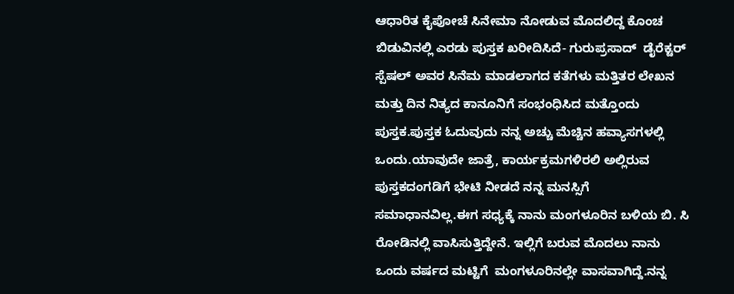ಆಧಾರಿತ ಕೈಪೋಚೆ ಸಿನೇಮಾ ನೋಡುವ ಮೊದಲಿದ್ದ ಕೊಂಚ ಬಿಡುವಿನಲ್ಲಿ ಎರಡು ಪುಸ್ತಕ ಖರೀದಿಸಿದೆ- ಗುರುಪ್ರಸಾದ್  ಡೈರೆಕ್ಟರ್ ಸ್ಪೆಷಲ್ ಅವರ ಸಿನೆಮ ಮಾಡಲಾಗದ ಕತೆಗಳು ಮತ್ತಿತರ ಲೇಖನ ಮತ್ತು ದಿನ ನಿತ್ಯದ ಕಾನೂನಿಗೆ ಸಂಭಂಧಿಸಿದ ಮತ್ತೊಂದು ಪುಸ್ತಕ.ಪುಸ್ತಕ ಓದುವುದು ನನ್ನ ಅಚ್ಚು ಮೆಚ್ಚಿನ ಹವ್ಯಾಸಗಳಲ್ಲಿ ಒಂದು.ಯಾವುದೇ ಜಾತ್ರೆ, ಕಾರ್ಯಕ್ರಮಗಳಿರಲಿ ಅಲ್ಲಿರುವ ಪುಸ್ತಕದಂಗಡಿಗೆ ಭೇಟಿ ನೀಡದೆ ನನ್ನ ಮನಸ್ಸಿಗೆ ಸಮಾಧಾನವಿಲ್ಲ.ಈಗ ಸಧ್ಯಕ್ಕೆ ನಾನು ಮಂಗಳೂರಿನ ಬಳಿಯ ಬಿ. ಸಿ ರೋಡಿನಲ್ಲಿ ವಾಸಿಸುತ್ತಿದ್ದೇನೆ. ಇಲ್ಲಿಗೆ ಬರುವ ಮೊದಲು ನಾನು ಒಂದು ವರ್ಷದ ಮಟ್ಟಿಗೆ  ಮಂಗಳೂರಿನಲ್ಲೇ ವಾಸವಾಗಿದ್ದೆ.ನನ್ನ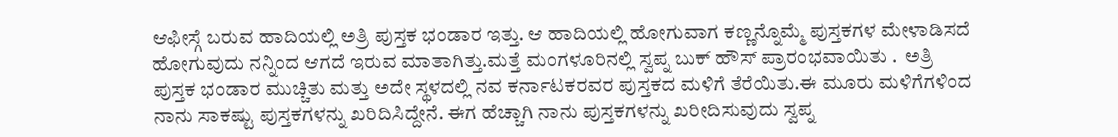ಆಫೀಸ್ಗೆ ಬರುವ ಹಾದಿಯಲ್ಲಿ ಅತ್ರಿ ಪುಸ್ತಕ ಭಂಡಾರ ಇತ್ತು. ಆ ಹಾದಿಯಲ್ಲಿ ಹೋಗುವಾಗ ಕಣ್ಣನ್ನೊಮ್ಮೆ ಪುಸ್ತಕಗಳ ಮೇಳಾಡಿಸದೆ ಹೋಗುವುದು ನನ್ನಿಂದ ಆಗದೆ ಇರುವ ಮಾತಾಗಿತ್ತು.ಮತ್ತೆ ಮಂಗಳೂರಿನಲ್ಲಿ ಸ್ವಪ್ನ ಬುಕ್ ಹೌಸ್ ಪ್ರಾರಂಭವಾಯಿತು .  ಅತ್ರಿ ಪುಸ್ತಕ ಭಂಡಾರ ಮುಚ್ಚಿತು ಮತ್ತು ಅದೇ ಸ್ಥಳದಲ್ಲಿ ನವ ಕರ್ನಾಟಕರವರ ಪುಸ್ತಕದ ಮಳಿಗೆ ತೆರೆಯಿತು.ಈ ಮೂರು ಮಳಿಗೆಗಳಿಂದ ನಾನು ಸಾಕಷ್ಟು ಪುಸ್ತಕಗಳನ್ನು ಖರಿದಿಸಿದ್ದೇನೆ. ಈಗ ಹೆಚ್ಚಾಗಿ ನಾನು ಪುಸ್ತಕಗಳನ್ನು ಖರೀದಿಸುವುದು ಸ್ವಪ್ನ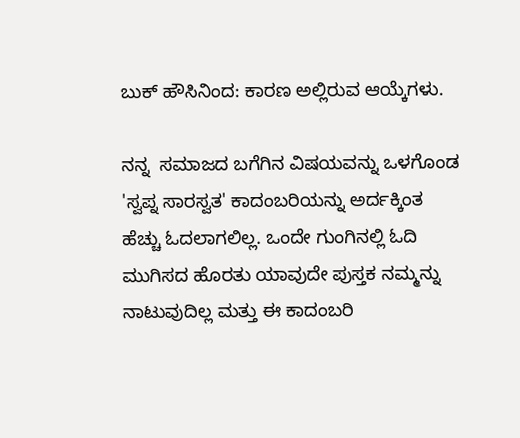ಬುಕ್ ಹೌಸಿನಿಂದ: ಕಾರಣ ಅಲ್ಲಿರುವ ಆಯ್ಕೆಗಳು.

ನನ್ನ  ಸಮಾಜದ ಬಗೆಗಿನ ವಿಷಯವನ್ನು ಒಳಗೊಂಡ 'ಸ್ವಪ್ನ ಸಾರಸ್ವತ' ಕಾದಂಬರಿಯನ್ನು ಅರ್ದಕ್ಕಿಂತ ಹೆಚ್ಚು ಓದಲಾಗಲಿಲ್ಲ. ಒಂದೇ ಗುಂಗಿನಲ್ಲಿ ಓದಿ ಮುಗಿಸದ ಹೊರತು ಯಾವುದೇ ಪುಸ್ತಕ ನಮ್ಮನ್ನು ನಾಟುವುದಿಲ್ಲ ಮತ್ತು ಈ ಕಾದಂಬರಿ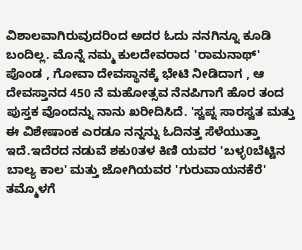ವಿಶಾಲವಾಗಿರುವುದರಿಂದ ಅದರ ಓದು ನನಗಿನ್ನೂ ಕೂಡಿ ಬಂದಿಲ್ಲ. ಮೊನ್ನೆ ನಮ್ಮ ಕುಲದೇವರಾದ 'ರಾಮನಾಥ್' ಪೊಂಡ , ಗೋವಾ ದೇವಸ್ಥಾನಕ್ಕೆ ಭೇಟಿ ನೀಡಿದಾಗ , ಆ ದೇವಸ್ತಾನದ 450 ನೆ ಮಹೋತ್ಸವ ನೆನಪಿಗಾಗೆ ಹೊರ ತಂದ ಪುಸ್ತಕ ವೊಂದನ್ನು ನಾನು ಖರೀದಿಸಿದೆ. 'ಸ್ವಪ್ನ ಸಾರಸ್ವತ ಮತ್ತು ಈ ವಿಶೇಷಾಂಕ ಎರಡೂ ನನ್ನನ್ನು ಓದಿನತ್ತ ಸೆಳೆಯುತ್ತಾ ಇದೆ.ಇದೆರದ ನಡುವೆ ಶಕು0ತಳ ಕಿಣಿ ಯವರ 'ಬಳ್ಳ0ಬೆಟ್ಟಿನ ಬಾಲ್ಯ ಕಾಲ' ಮತ್ತು ಜೋಗಿಯವರ 'ಗುರುವಾಯನಕೆರೆ' ತಮ್ಮೊಳಗೆ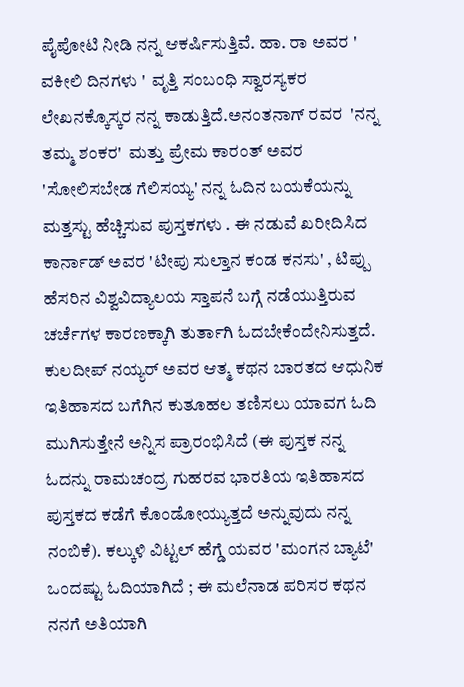ಪೈಪೋಟಿ ನೀಡಿ ನನ್ನ ಆಕರ್ಷಿಸುತ್ತಿವೆ. ಹಾ. ರಾ ಅವರ ' ವಕೀಲಿ ದಿನಗಳು '  ವೃತ್ತಿ ಸಂಬಂಧಿ ಸ್ವಾರಸ್ಯಕರ ಲೇಖನಕ್ಕೊಸ್ಕರ ನನ್ನ ಕಾಡುತ್ತಿದೆ.ಅನಂತನಾಗ್ ರವರ  'ನನ್ನ ತಮ್ಮ ಶಂಕರ'  ಮತ್ತು ಪ್ರೇಮ ಕಾರಂತ್ ಅವರ 'ಸೋಲಿಸಬೇಡ ಗೆಲಿಸಯ್ಯ' ನನ್ನ ಓದಿನ ಬಯಕೆಯನ್ನು ಮತ್ತಸ್ಟು ಹೆಚ್ಚಿಸುವ ಪುಸ್ತಕಗಳು . ಈ ನಡುವೆ ಖರೀದಿಸಿದ ಕಾರ್ನಾಡ್ ಅವರ 'ಟೀಪು ಸುಲ್ತಾನ ಕಂಡ ಕನಸು' , ಟಿಪ್ಪು ಹೆಸರಿನ ವಿಶ್ವವಿದ್ಯಾಲಯ ಸ್ತಾಪನೆ ಬಗ್ಗೆ ನಡೆಯುತ್ತಿರುವ ಚರ್ಚೆಗಳ ಕಾರಣಕ್ಕಾಗಿ ತುರ್ತಾಗಿ ಓದಬೇಕೆಂದೇನಿಸುತ್ತದೆ. ಕುಲದೀಪ್ ನಯ್ಯರ್ ಅವರ ಆತ್ಮ ಕಥನ ಬಾರತದ ಆಧುನಿಕ ಇತಿಹಾಸದ ಬಗೆಗಿನ ಕುತೂಹಲ ತಣಿಸಲು ಯಾವಗ ಓದಿ ಮುಗಿಸುತ್ತೇನೆ ಅನ್ನಿಸ ಪ್ರಾರಂಭಿಸಿದೆ (ಈ ಪುಸ್ತಕ ನನ್ನ ಓದನ್ನು ರಾಮಚಂದ್ರ ಗುಹರವ ಭಾರತಿಯ ಇತಿಹಾಸದ ಪುಸ್ತಕದ ಕಡೆಗೆ ಕೊಂಡೋಯ್ಯುತ್ತದೆ ಅನ್ನುವುದು ನನ್ನ ನಂಬಿಕೆ). ಕಲ್ಕುಳಿ ವಿಟ್ಟಲ್ ಹೆಗ್ಡೆ ಯವರ 'ಮಂಗನ ಬ್ಯಾಟೆ' ಒಂದಷ್ಟು ಓದಿಯಾಗಿದೆ ; ಈ ಮಲೆನಾಡ ಪರಿಸರ ಕಥನ ನನಗೆ ಅತಿಯಾಗಿ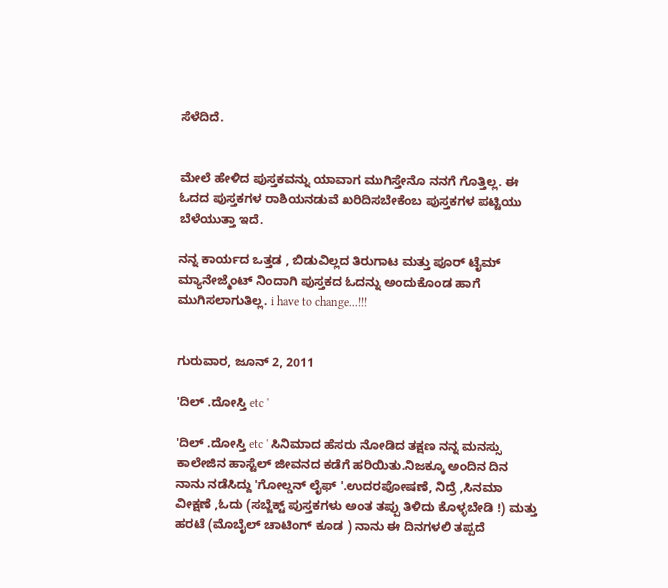ಸೆಳೆದಿದೆ.


ಮೇಲೆ ಹೇಳಿದ ಪುಸ್ತಕವನ್ನು ಯಾವಾಗ ಮುಗಿಸ್ತೇನೊ ನನಗೆ ಗೊತ್ತಿಲ್ಲ. ಈ ಓದದ ಪುಸ್ತಕಗಳ ರಾಶಿಯನಡುವೆ ಖರಿದಿಸಬೇಕೆಂಬ ಪುಸ್ತಕಗಳ ಪಟ್ಟಿಯು ಬೆಳೆಯುತ್ತಾ ಇದೆ.

ನನ್ನ ಕಾರ್ಯದ ಒತ್ತಡ , ಬಿಡುವಿಲ್ಲದ ತಿರುಗಾಟ ಮತ್ತು ಪೂರ್ ಟೈಮ್ ಮ್ಯಾನೇಜ್ಮೆಂಟ್ ನಿಂದಾಗಿ ಪುಸ್ತಕದ ಓದನ್ನು ಅಂದುಕೊಂಡ ಹಾಗೆ ಮುಗಿಸಲಾಗುತಿಲ್ಲ. i have to change...!!!


ಗುರುವಾರ, ಜೂನ್ 2, 2011

'ದಿಲ್ .ದೋಸ್ತಿ etc '

'ದಿಲ್ .ದೋಸ್ತಿ etc ' ಸಿನಿಮಾದ ಹೆಸರು ನೋಡಿದ ತಕ್ಷಣ ನನ್ನ ಮನಸ್ಸು ಕಾಲೇಜಿನ ಹಾಸ್ಟೆಲ್ ಜೀವನದ ಕಡೆಗೆ ಹರಿಯಿತು.ನಿಜಕ್ಕೂ ಅಂದಿನ ದಿನ ನಾನು ನಡೆಸಿದ್ದು 'ಗೋಲ್ಡನ್ ಲೈಫ್ '.ಉದರಪೋಷಣೆ, ನಿದ್ರೆ ,ಸಿನಮಾ ವೀಕ್ಷಣೆ ,ಓದು (ಸಬ್ಜೆಕ್ಟ್ ಪುಸ್ತಕಗಳು ಅಂತ ತಪ್ಪು ತಿಳಿದು ಕೊಳ್ಳಬೇಡಿ !) ಮತ್ತು ಹರಟೆ (ಮೊಬೈಲ್ ಚಾಟಿಂಗ್ ಕೂಡ ) ನಾನು ಈ ದಿನಗಳಲಿ ತಪ್ಪದೆ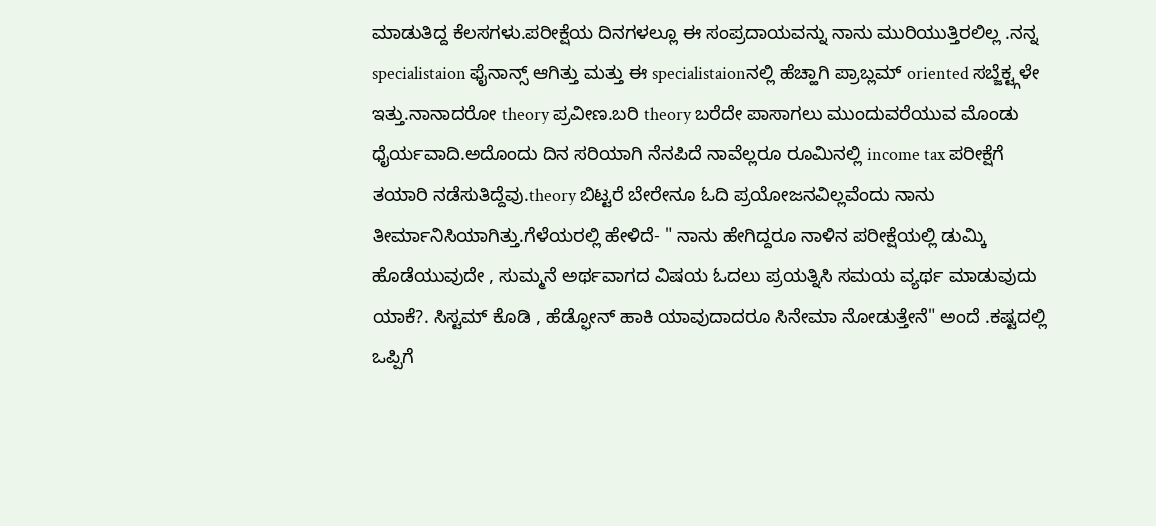ಮಾಡುತಿದ್ದ ಕೆಲಸಗಳು.ಪರೀಕ್ಷೆಯ ದಿನಗಳಲ್ಲೂ ಈ ಸಂಪ್ರದಾಯವನ್ನು ನಾನು ಮುರಿಯುತ್ತಿರಲಿಲ್ಲ .ನನ್ನ specialistaion ಫೈನಾನ್ಸ್ ಆಗಿತ್ತು ಮತ್ತು ಈ specialistaionನಲ್ಲಿ ಹೆಚ್ಹಾಗಿ ಪ್ರಾಬ್ಲಮ್ oriented ಸಬ್ಜೆಕ್ಟ್ಗಳೇ ಇತ್ತು.ನಾನಾದರೋ theory ಪ್ರವೀಣ.ಬರಿ theory ಬರೆದೇ ಪಾಸಾಗಲು ಮುಂದುವರೆಯುವ ಮೊಂಡು ಧೈರ್ಯವಾದಿ.ಅದೊಂದು ದಿನ ಸರಿಯಾಗಿ ನೆನಪಿದೆ ನಾವೆಲ್ಲರೂ ರೂಮಿನಲ್ಲಿ income tax ಪರೀಕ್ಷೆಗೆ ತಯಾರಿ ನಡೆಸುತಿದ್ದೆವು.theory ಬಿಟ್ಟರೆ ಬೇರೇನೂ ಓದಿ ಪ್ರಯೋಜನವಿಲ್ಲವೆಂದು ನಾನು ತೀರ್ಮಾನಿಸಿಯಾಗಿತ್ತು.ಗೆಳೆಯರಲ್ಲಿ ಹೇಳಿದೆ- " ನಾನು ಹೇಗಿದ್ದರೂ ನಾಳಿನ ಪರೀಕ್ಷೆಯಲ್ಲಿ ಡುಮ್ಕಿ ಹೊಡೆಯುವುದೇ , ಸುಮ್ಮನೆ ಅರ್ಥವಾಗದ ವಿಷಯ ಓದಲು ಪ್ರಯತ್ನಿಸಿ ಸಮಯ ವ್ಯರ್ಥ ಮಾಡುವುದು ಯಾಕೆ?. ಸಿಸ್ಟಮ್ ಕೊಡಿ , ಹೆಡ್ಫೋನ್ ಹಾಕಿ ಯಾವುದಾದರೂ ಸಿನೇಮಾ ನೋಡುತ್ತೇನೆ" ಅಂದೆ .ಕಷ್ಟದಲ್ಲಿ ಒಪ್ಪಿಗೆ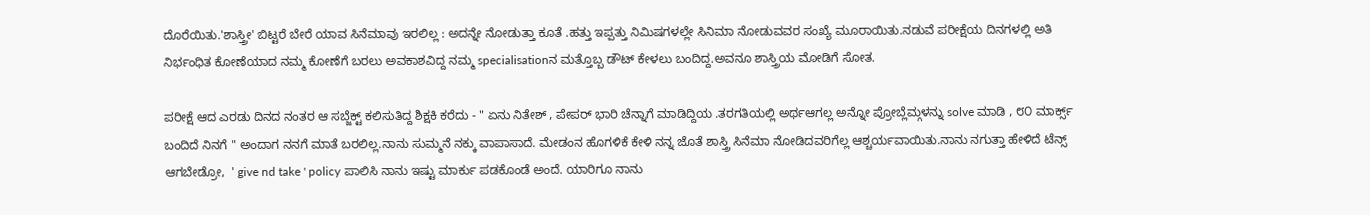ದೊರೆಯಿತು.'ಶಾಸ್ತ್ರೀ' ಬಿಟ್ಟರೆ ಬೇರೆ ಯಾವ ಸಿನೆಮಾವು ಇರಲಿಲ್ಲ : ಅದನ್ನೇ ನೋಡುತ್ತಾ ಕೂತೆ .ಹತ್ತು ಇಪ್ಪತ್ತು ನಿಮಿಷಗಳಲ್ಲೇ ಸಿನಿಮಾ ನೋಡುವವರ ಸಂಖ್ಯೆ ಮೂರಾಯಿತು.ನಡುವೆ ಪರೀಕ್ಷೆಯ ದಿನಗಳಲ್ಲಿ ಅತಿ ನಿರ್ಭಂಧಿತ ಕೋಣೆಯಾದ ನಮ್ಮ ಕೋಣೆಗೆ ಬರಲು ಅವಕಾಶವಿದ್ದ ನಮ್ಮ specialisationನ ಮತ್ತೊಬ್ಬ ಡೌಟ್ ಕೇಳಲು ಬಂದಿದ್ದ.ಅವನೂ ಶಾಸ್ತ್ರಿಯ ಮೋಡಿಗೆ ಸೋತ.

ಪರೀಕ್ಷೆ ಆದ ಎರಡು ದಿನದ ನಂತರ ಆ ಸಬ್ಜೆಕ್ಟ್ ಕಲಿಸುತಿದ್ದ ಶಿಕ್ಷಕಿ ಕರೆದು - " ಏನು ನಿತೇಶ್ , ಪೇಪರ್ ಭಾರಿ ಚೆನ್ನಾಗೆ ಮಾಡಿದ್ದಿಯ .ತರಗತಿಯಲ್ಲಿ ಅರ್ಥಆಗಲ್ಲ ಅನ್ನೋ ಪ್ರೋಬ್ಲೆಮ್ಗಳನ್ನು solve ಮಾಡಿ , ೮೦ ಮಾರ್ಕ್ಸ್ ಬಂದಿದೆ ನಿನಗೆ " ಅಂದಾಗ ನನಗೆ ಮಾತೆ ಬರಲಿಲ್ಲ.ನಾನು ಸುಮ್ಮನೆ ನಕ್ಕು ವಾಪಾಸಾದೆ. ಮೇಡಂನ ಹೊಗಳಿಕೆ ಕೇಳಿ ನನ್ನ ಜೊತೆ ಶಾಸ್ತ್ರಿ ಸಿನೆಮಾ ನೋಡಿದವರಿಗೆಲ್ಲ ಆಶ್ಚರ್ಯವಾಯಿತು.ನಾನು ನಗುತ್ತಾ ಹೇಳಿದೆ ಟೆನ್ಸ್ ಆಗಬೇಡ್ರೋ,  ' give nd take ' policy ಪಾಲಿಸಿ ನಾನು ಇಷ್ಟು ಮಾರ್ಕು ಪಡಕೊಂಡೆ ಅಂದೆ. ಯಾರಿಗೂ ನಾನು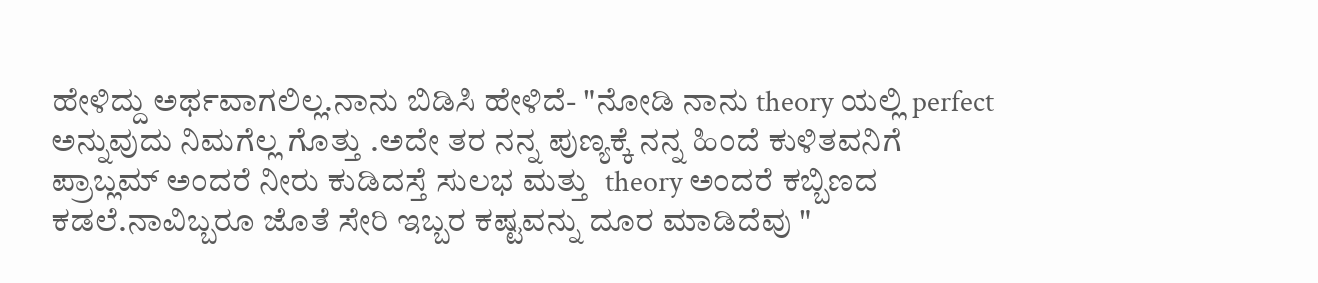ಹೇಳಿದ್ದು ಅರ್ಥವಾಗಲಿಲ್ಲ.ನಾನು ಬಿಡಿಸಿ ಹೇಳಿದೆ- "ನೋಡಿ ನಾನು theory ಯಲ್ಲಿ perfect ಅನ್ನುವುದು ನಿಮಗೆಲ್ಲ ಗೊತ್ತು .ಅದೇ ತರ ನನ್ನ ಪುಣ್ಯಕ್ಕೆ ನನ್ನ ಹಿಂದೆ ಕುಳಿತವನಿಗೆ ಪ್ರಾಬ್ಲಮ್ ಅಂದರೆ ನೀರು ಕುಡಿದಸ್ತೆ ಸುಲಭ ಮತ್ತು  theory ಅಂದರೆ ಕಬ್ಬಿಣದ ಕಡಲೆ.ನಾವಿಬ್ಬರೂ ಜೊತೆ ಸೇರಿ ಇಬ್ಬರ ಕಷ್ಟವನ್ನು ದೂರ ಮಾಡಿದೆವು "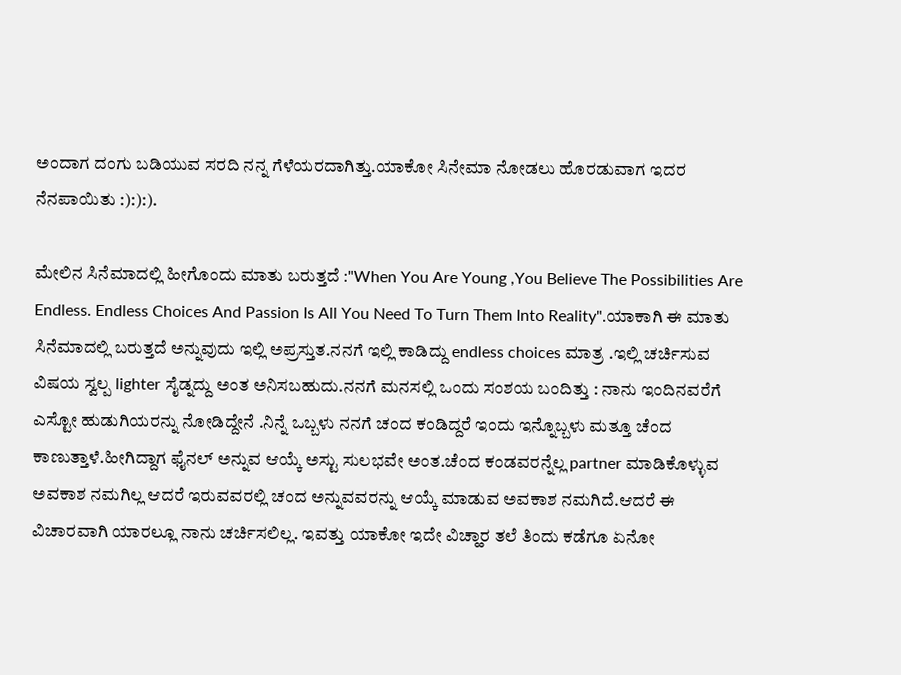ಅಂದಾಗ ದಂಗು ಬಡಿಯುವ ಸರದಿ ನನ್ನ ಗೆಳೆಯರದಾಗಿತ್ತು.ಯಾಕೋ ಸಿನೇಮಾ ನೋಡಲು ಹೊರಡುವಾಗ ಇದರ ನೆನಪಾಯಿತು :):):).

ಮೇಲಿನ ಸಿನೆಮಾದಲ್ಲಿ ಹೀಗೊಂದು ಮಾತು ಬರುತ್ತದೆ :"When You Are Young ,You Believe The Possibilities Are Endless. Endless Choices And Passion Is All You Need To Turn Them Into Reality".ಯಾಕಾಗಿ ಈ ಮಾತು ಸಿನೆಮಾದಲ್ಲಿ ಬರುತ್ತದೆ ಅನ್ನುವುದು ಇಲ್ಲಿ ಅಪ್ರಸ್ತುತ.ನನಗೆ ಇಲ್ಲಿ ಕಾಡಿದ್ದು endless choices ಮಾತ್ರ .ಇಲ್ಲಿ ಚರ್ಚಿಸುವ ವಿಷಯ ಸ್ವಲ್ಪ lighter ಸೈಡ್ನದ್ದು ಅಂತ ಅನಿಸಬಹುದು.ನನಗೆ ಮನಸಲ್ಲಿ ಒಂದು ಸಂಶಯ ಬಂದಿತ್ತು : ನಾನು ಇಂದಿನವರೆಗೆ ಎಸ್ಟೋ ಹುಡುಗಿಯರನ್ನು ನೋಡಿದ್ದೇನೆ .ನಿನ್ನೆ ಒಬ್ಬಳು ನನಗೆ ಚಂದ ಕಂಡಿದ್ದರೆ ಇಂದು ಇನ್ನೊಬ್ಬಳು ಮತ್ತೂ ಚೆಂದ ಕಾಣುತ್ತಾಳೆ.ಹೀಗಿದ್ದಾಗ ಫೈನಲ್ ಅನ್ನುವ ಆಯ್ಕೆ ಅಸ್ಟು ಸುಲಭವೇ ಅಂತ.ಚೆಂದ ಕಂಡವರನ್ನೆಲ್ಲ partner ಮಾಡಿಕೊಳ್ಳುವ ಅವಕಾಶ ನಮಗಿಲ್ಲ ಆದರೆ ಇರುವವರಲ್ಲಿ ಚಂದ ಅನ್ನುವವರನ್ನು ಆಯ್ಕೆ ಮಾಡುವ ಅವಕಾಶ ನಮಗಿದೆ.ಆದರೆ ಈ ವಿಚಾರವಾಗಿ ಯಾರಲ್ಲೂ ನಾನು ಚರ್ಚಿಸಲಿಲ್ಲ. ಇವತ್ತು ಯಾಕೋ ಇದೇ ವಿಚ್ಹಾರ ತಲೆ ತಿಂದು ಕಡೆಗೂ ಏನೋ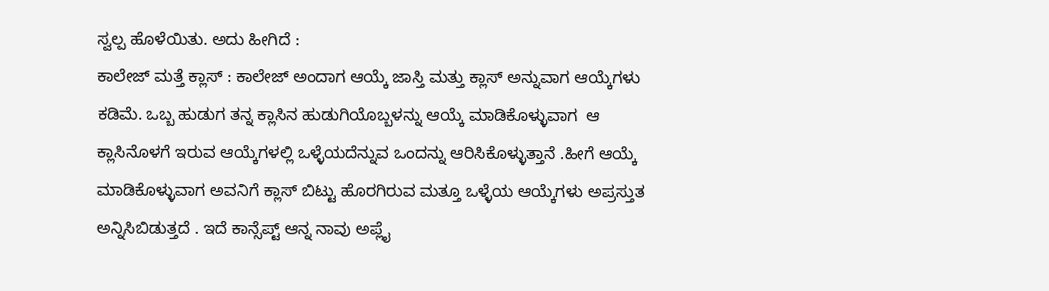ಸ್ವಲ್ಪ ಹೊಳೆಯಿತು. ಅದು ಹೀಗಿದೆ :
ಕಾಲೇಜ್ ಮತ್ತೆ ಕ್ಲಾಸ್ : ಕಾಲೇಜ್ ಅಂದಾಗ ಆಯ್ಕೆ ಜಾಸ್ತಿ ಮತ್ತು ಕ್ಲಾಸ್ ಅನ್ನುವಾಗ ಆಯ್ಕೆಗಳು ಕಡಿಮೆ. ಒಬ್ಬ ಹುಡುಗ ತನ್ನ ಕ್ಲಾಸಿನ ಹುಡುಗಿಯೊಬ್ಬಳನ್ನು ಆಯ್ಕೆ ಮಾಡಿಕೊಳ್ಳುವಾಗ  ಆ ಕ್ಲಾಸಿನೊಳಗೆ ಇರುವ ಆಯ್ಕೆಗಳಲ್ಲಿ ಒಳ್ಳೆಯದೆನ್ನುವ ಒಂದನ್ನು ಆರಿಸಿಕೊಳ್ಳುತ್ತಾನೆ .ಹೀಗೆ ಆಯ್ಕೆ ಮಾಡಿಕೊಳ್ಳುವಾಗ ಅವನಿಗೆ ಕ್ಲಾಸ್ ಬಿಟ್ಟು ಹೊರಗಿರುವ ಮತ್ತೂ ಒಳ್ಳೆಯ ಆಯ್ಕೆಗಳು ಅಪ್ರಸ್ತುತ ಅನ್ನಿಸಿಬಿಡುತ್ತದೆ . ಇದೆ ಕಾನ್ಸೆಪ್ಟ್ ಆನ್ನ ನಾವು ಅಪ್ಲೈ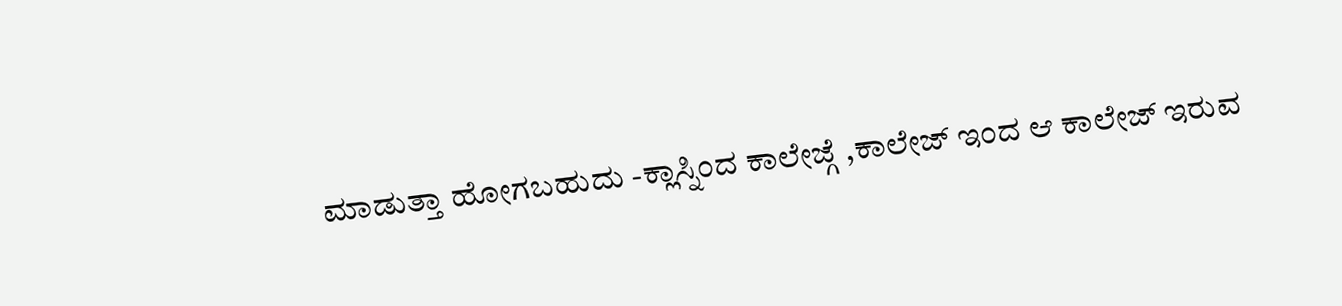ಮಾಡುತ್ತಾ ಹೋಗಬಹುದು -ಕ್ಲಾಸ್ನಿಂದ ಕಾಲೇಜ್ಗೆ ,ಕಾಲೇಜ್ ಇಂದ ಆ ಕಾಲೇಜ್ ಇರುವ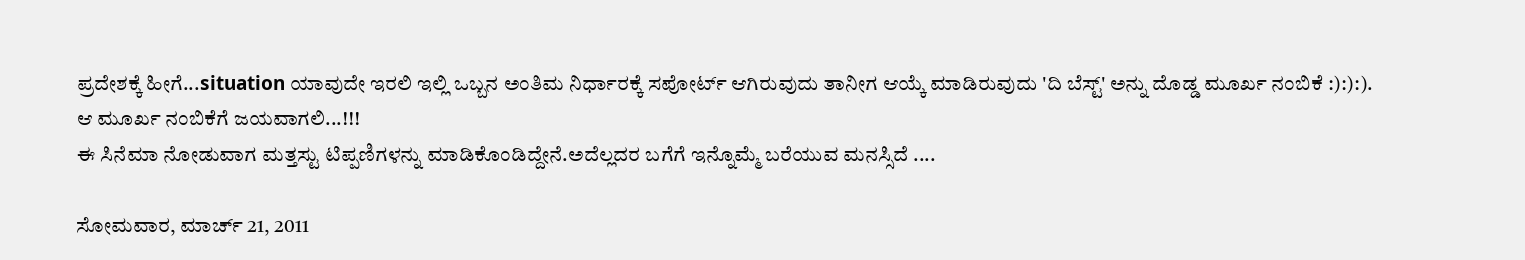ಪ್ರದೇಶಕ್ಕೆ ಹೀಗೆ...situation ಯಾವುದೇ ಇರಲಿ ಇಲ್ಲಿ ಒಬ್ಬನ ಅಂತಿಮ ನಿರ್ಧಾರಕ್ಕೆ ಸಪೋರ್ಟ್ ಆಗಿರುವುದು ತಾನೀಗ ಆಯ್ಕೆ ಮಾಡಿರುವುದು 'ದಿ ಬೆಸ್ಟ್' ಅನ್ನು ದೊಡ್ಡ ಮೂರ್ಖ ನಂಬಿಕೆ :):):).
ಆ ಮೂರ್ಖ ನಂಬಿಕೆಗೆ ಜಯವಾಗಲಿ...!!!
ಈ ಸಿನೆಮಾ ನೋಡುವಾಗ ಮತ್ತಸ್ಟು ಟಿಪ್ಪಣಿಗಳನ್ನು ಮಾಡಿಕೊಂಡಿದ್ದೇನೆ.ಅದೆಲ್ಲದರ ಬಗೆಗೆ ಇನ್ನೊಮ್ಮೆ ಬರೆಯುವ ಮನಸ್ಸಿದೆ ....

ಸೋಮವಾರ, ಮಾರ್ಚ್ 21, 2011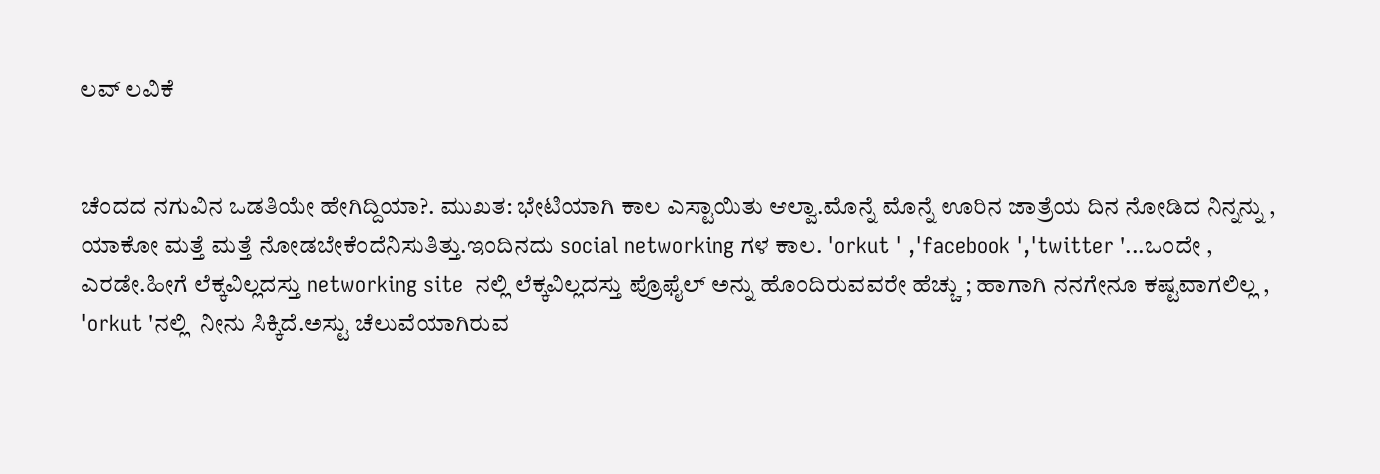ಲವ್ ಲವಿಕೆ


ಚೆಂದದ ನಗುವಿನ ಒಡತಿಯೇ ಹೇಗಿದ್ದಿಯಾ?. ಮುಖತ: ಭೇಟಿಯಾಗಿ ಕಾಲ ಎಸ್ಟಾಯಿತು ಆಲ್ವಾ.ಮೊನ್ನೆ ಮೊನ್ನೆ ಊರಿನ ಜಾತ್ರೆಯ ದಿನ ನೋಡಿದ ನಿನ್ನನ್ನು , ಯಾಕೋ ಮತ್ತೆ ಮತ್ತೆ ನೋಡಬೇಕೆಂದೆನಿಸುತಿತ್ತು.ಇಂದಿನದು social networking ಗಳ ಕಾಲ. 'orkut ' ,'facebook ','twitter '...ಒಂದೇ , ಎರಡೇ.ಹೀಗೆ ಲೆಕ್ಕವಿಲ್ಲದಸ್ತು networking site  ನಲ್ಲಿ ಲೆಕ್ಕವಿಲ್ಲದಸ್ತು ಪ್ರೊಫೈಲ್ ಅನ್ನು ಹೊಂದಿರುವವರೇ ಹೆಚ್ಚು ; ಹಾಗಾಗಿ ನನಗೇನೂ ಕಷ್ಟವಾಗಲಿಲ್ಲ , 'orkut 'ನಲ್ಲಿ  ನೀನು ಸಿಕ್ಕಿದೆ.ಅಸ್ಟು ಚೆಲುವೆಯಾಗಿರುವ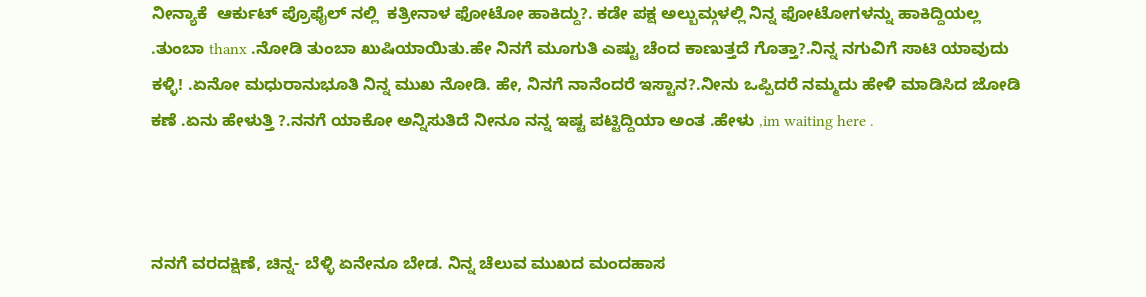ನೀನ್ಯಾಕೆ  ಆರ್ಕುಟ್ ಪ್ರೊಫೈಲ್ ನಲ್ಲಿ  ಕತ್ರೀನಾಳ ಫೋಟೋ ಹಾಕಿದ್ದು?. ಕಡೇ ಪಕ್ಷ ಅಲ್ಬುಮ್ಗಳಲ್ಲಿ ನಿನ್ನ ಫೋಟೋಗಳನ್ನು ಹಾಕಿದ್ದಿಯಲ್ಲ .ತುಂಬಾ thanx .ನೋಡಿ ತುಂಬಾ ಖುಷಿಯಾಯಿತು.ಹೇ ನಿನಗೆ ಮೂಗುತಿ ಎಷ್ಟು ಚೆಂದ ಕಾಣುತ್ತದೆ ಗೊತ್ತಾ?.ನಿನ್ನ ನಗುವಿಗೆ ಸಾಟಿ ಯಾವುದು ಕಳ್ಳಿ! .ಏನೋ ಮಧುರಾನುಭೂತಿ ನಿನ್ನ ಮುಖ ನೋಡಿ. ಹೇ, ನಿನಗೆ ನಾನೆಂದರೆ ಇಸ್ಟಾನ?.ನೀನು ಒಪ್ಪಿದರೆ ನಮ್ಮದು ಹೇಳಿ ಮಾಡಿಸಿದ ಜೋಡಿ ಕಣೆ .ಏನು ಹೇಳುತ್ತಿ ?.ನನಗೆ ಯಾಕೋ ಅನ್ನಿಸುತಿದೆ ನೀನೂ ನನ್ನ ಇಷ್ಟ ಪಟ್ಟಿದ್ದಿಯಾ ಅಂತ .ಹೇಳು ,im waiting here .



ನನಗೆ ವರದಕ್ಷಿಣೆ, ಚಿನ್ನ- ಬೆಳ್ಳಿ ಏನೇನೂ ಬೇಡ. ನಿನ್ನ ಚೆಲುವ ಮುಖದ ಮಂದಹಾಸ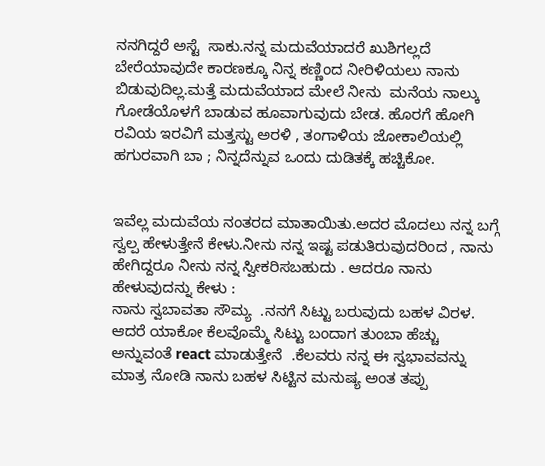ನನಗಿದ್ದರೆ ಅಸ್ಟೆ  ಸಾಕು.ನನ್ನ ಮದುವೆಯಾದರೆ ಖುಶಿಗಲ್ಲದೆ ಬೇರೆಯಾವುದೇ ಕಾರಣಕ್ಕೂ ನಿನ್ನ ಕಣ್ಣಿಂದ ನೀರಿಳಿಯಲು ನಾನು ಬಿಡುವುದಿಲ್ಲ.ಮತ್ತೆ ಮದುವೆಯಾದ ಮೇಲೆ ನೀನು  ಮನೆಯ ನಾಲ್ಕು ಗೋಡೆಯೊಳಗೆ ಬಾಡುವ ಹೂವಾಗುವುದು ಬೇಡ. ಹೊರಗೆ ಹೋಗಿ ರವಿಯ ಇರವಿಗೆ ಮತ್ತಸ್ಟು ಅರಳಿ , ತಂಗಾಳಿಯ ಜೋಕಾಲಿಯಲ್ಲಿ ಹಗುರವಾಗಿ ಬಾ ; ನಿನ್ನದೆನ್ನುವ ಒಂದು ದುಡಿತಕ್ಕೆ ಹಚ್ಚಿಕೋ.


ಇವೆಲ್ಲ ಮದುವೆಯ ನಂತರದ ಮಾತಾಯಿತು.ಅದರ ಮೊದಲು ನನ್ನ ಬಗ್ಗೆ ಸ್ವಲ್ಪ ಹೇಳುತ್ತೇನೆ ಕೇಳು.ನೀನು ನನ್ನ ಇಷ್ಟ ಪಡುತಿರುವುದರಿಂದ , ನಾನು ಹೇಗಿದ್ದರೂ ನೀನು ನನ್ನ ಸ್ವೀಕರಿಸಬಹುದು . ಆದರೂ ನಾನು ಹೇಳುವುದನ್ನು ಕೇಳು :
ನಾನು ಸ್ವಬಾವತಾ ಸೌಮ್ಯ  .ನನಗೆ ಸಿಟ್ಟು ಬರುವುದು ಬಹಳ ವಿರಳ. ಆದರೆ ಯಾಕೋ ಕೆಲವೊಮ್ಮೆ ಸಿಟ್ಟು ಬಂದಾಗ ತುಂಬಾ ಹೆಚ್ಚು ಅನ್ನುವಂತೆ react ಮಾಡುತ್ತೇನೆ  .ಕೆಲವರು ನನ್ನ ಈ ಸ್ವಭಾವವನ್ನು ಮಾತ್ರ ನೋಡಿ ನಾನು ಬಹಳ ಸಿಟ್ಟಿನ ಮನುಷ್ಯ ಅಂತ ತಪ್ಪು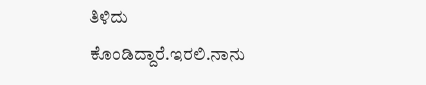ತಿಳಿದು ಕೊಂಡಿದ್ದಾರೆ.ಇರಲಿ.ನಾನು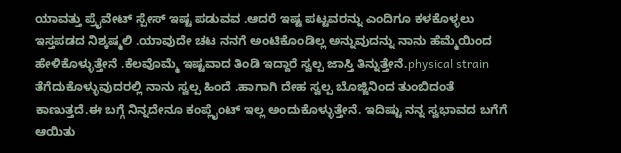ಯಾವತ್ತು ಪ್ರೈವೇಟ್ ಸ್ಪೇಸ್ ಇಷ್ಟ ಪಡುವವ .ಆದರೆ ಇಷ್ಟ ಪಟ್ಟವರನ್ನು ಎಂದಿಗೂ ಕಳಕೊಳ್ಳಲು ಇಸ್ತಪಡದ ನಿಶ್ಕಷ್ಮಲಿ .ಯಾವುದೇ ಚಟ ನನಗೆ ಅಂಟಿಕೊಂಡಿಲ್ಲ ಅನ್ನುವುದನ್ನು ನಾನು ಹೆಮ್ಮೆಯಿಂದ ಹೇಳಿಕೊಳ್ಳುತ್ತೇನೆ .ಕೆಲವೊಮ್ಮೆ ಇಷ್ಟವಾದ ತಿಂಡಿ ಇದ್ದಾರೆ ಸ್ವಲ್ಪ ಜಾಸ್ತಿ ತಿನ್ನುತ್ತೇನೆ.physical strain ತೆಗೆದುಕೊಳ್ಳುವುದರಲ್ಲಿ ನಾನು ಸ್ವಲ್ಪ ಹಿಂದೆ .ಹಾಗಾಗಿ ದೇಹ ಸ್ವಲ್ಪ ಬೊಜ್ಜಿನಿಂದ ತುಂಬಿದಂತೆ ಕಾಣುತ್ತದೆ.ಈ ಬಗ್ಗೆ ನಿನ್ನದೇನೂ ಕಂಪ್ಲೈಂಟ್ ಇಲ್ಲ ಅಂದುಕೊಳ್ಳುತ್ತೇನೆ. ಇದಿಷ್ಟು ನನ್ನ ಸ್ವಭಾವದ ಬಗೆಗೆ ಆಯಿತು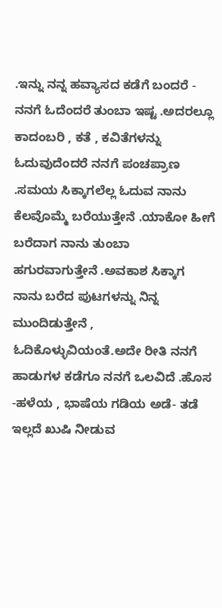.ಇನ್ನು ನನ್ನ ಹವ್ಯಾಸದ ಕಡೆಗೆ ಬಂದರೆ - ನನಗೆ ಓದೆಂದರೆ ತುಂಬಾ ಇಷ್ಟ .ಅದರಲ್ಲೂ ಕಾದಂಬರಿ , ಕತೆ , ಕವಿತೆಗಳನ್ನು ಓದುವುದೆಂದರೆ ನನಗೆ ಪಂಚಪ್ರಾಣ .ಸಮಯ ಸಿಕ್ಕಾಗಲೆಲ್ಲ ಓದುವ ನಾನು ಕೆಲವೊಮ್ಮೆ ಬರೆಯುತ್ತೇನೆ .ಯಾಕೋ ಹೀಗೆ ಬರೆದಾಗ ನಾನು ತುಂಬಾ ಹಗುರವಾಗುತ್ತೇನೆ .ಅವಕಾಶ ಸಿಕ್ಕಾಗ ನಾನು ಬರೆದ ಪುಟಗಳನ್ನು ನಿನ್ನ ಮುಂದಿಡುತ್ತೇನೆ , ಓದಿಕೊಳ್ಳುವಿಯಂತೆ.ಅದೇ ರೀತಿ ನನಗೆ ಹಾಡುಗಳ ಕಡೆಗೂ ನನಗೆ ಒಲವಿದೆ .ಹೊಸ -ಹಳೆಯ , ಭಾಷೆಯ ಗಡಿಯ ಅಡೆ- ತಡೆ ಇಲ್ಲದೆ ಖುಷಿ ನೀಡುವ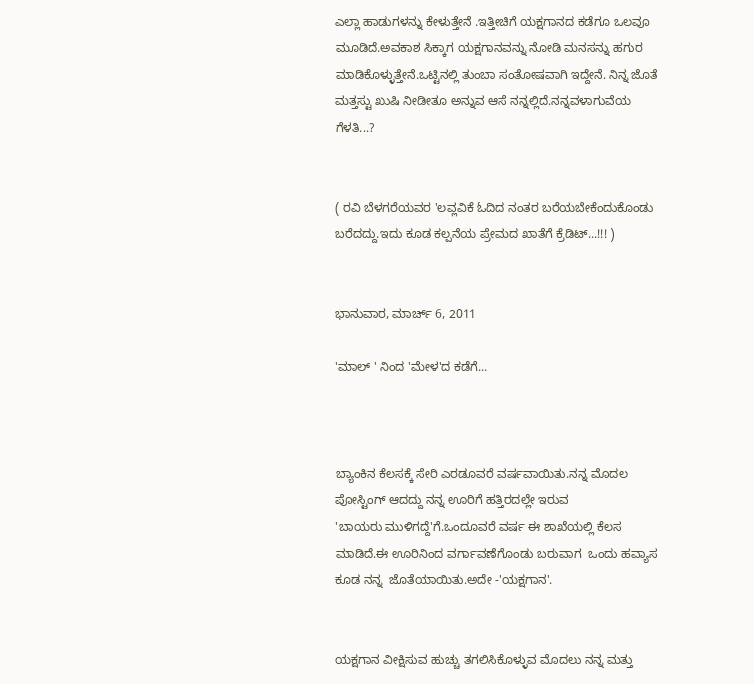ಎಲ್ಲಾ ಹಾಡುಗಳನ್ನು ಕೇಳುತ್ತೇನೆ .ಇತ್ತೀಚಿಗೆ ಯಕ್ಷಗಾನದ ಕಡೆಗೂ ಒಲವೂ ಮೂಡಿದೆ.ಅವಕಾಶ ಸಿಕ್ಕಾಗ ಯಕ್ಷಗಾನವನ್ನು ನೋಡಿ ಮನಸನ್ನು ಹಗುರ ಮಾಡಿಕೊಳ್ಳುತ್ತೇನೆ.ಒಟ್ಟಿನಲ್ಲಿ ತುಂಬಾ ಸಂತೋಷವಾಗಿ ಇದ್ದೇನೆ. ನಿನ್ನ ಜೊತೆ ಮತ್ತಸ್ಟು ಖುಷಿ ನೀಡೀತೂ ಅನ್ನುವ ಆಸೆ ನನ್ನಲ್ಲಿದೆ.ನನ್ನವಳಾಗುವೆಯ ಗೆಳತಿ...?


( ರವಿ ಬೆಳಗರೆಯವರ 'ಲವ್ಲವಿಕೆ ಓದಿದ ನಂತರ ಬರೆಯಬೇಕೆಂದುಕೊಂಡು  ಬರೆದದ್ದು.ಇದು ಕೂಡ ಕಲ್ಪನೆಯ ಪ್ರೇಮದ ಖಾತೆಗೆ ಕ್ರೆಡಿಟ್...!!! )


ಭಾನುವಾರ, ಮಾರ್ಚ್ 6, 2011

'ಮಾಲ್ ' ನಿಂದ 'ಮೇಳ'ದ ಕಡೆಗೆ...



ಬ್ಯಾಂಕಿನ ಕೆಲಸಕ್ಕೆ ಸೇರಿ ಎರಡೂವರೆ ವರ್ಷವಾಯಿತು.ನನ್ನ ಮೊದಲ ಪೋಸ್ಟಿಂಗ್ ಆದದ್ದು ನನ್ನ ಊರಿಗೆ ಹತ್ತಿರದಲ್ಲೇ ಇರುವ
'ಬಾಯರು ಮುಳಿಗದ್ದೆ'ಗೆ.ಒಂದೂವರೆ ವರ್ಷ ಈ ಶಾಖೆಯಲ್ಲಿ ಕೆಲಸ ಮಾಡಿದೆ.ಈ ಊರಿನಿಂದ ವರ್ಗಾವಣೆಗೊಂಡು ಬರುವಾಗ  ಒಂದು ಹವ್ಯಾಸ ಕೂಡ ನನ್ನ  ಜೊತೆಯಾಯಿತು.ಅದೇ -'ಯಕ್ಷಗಾನ'.


ಯಕ್ಷಗಾನ ವೀಕ್ಷಿಸುವ ಹುಚ್ಚು ತಗಲಿಸಿಕೊಳ್ಳುವ ಮೊದಲು ನನ್ನ ಮತ್ತು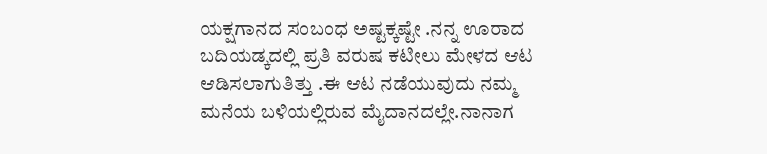ಯಕ್ಷಗಾನದ ಸಂಬಂಧ ಅಷ್ಟಕ್ಕಷ್ಟೇ .ನನ್ನ ಊರಾದ ಬದಿಯಡ್ಕದಲ್ಲಿ ಪ್ರತಿ ವರುಷ ಕಟೀಲು ಮೇಳದ ಆಟ ಆಡಿಸಲಾಗುತಿತ್ತು .ಈ ಆಟ ನಡೆಯುವುದು ನಮ್ಮ ಮನೆಯ ಬಳಿಯಲ್ಲಿರುವ ಮೈದಾನದಲ್ಲೇ.ನಾನಾಗ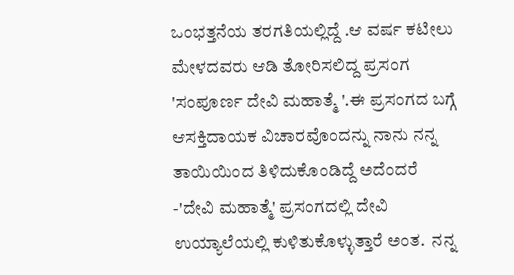ಒಂಭತ್ತನೆಯ ತರಗತಿಯಲ್ಲಿದ್ದೆ .ಆ ವರ್ಷ ಕಟೀಲು ಮೇಳದವರು ಆಡಿ ತೋರಿಸಲಿದ್ದ ಪ್ರಸಂಗ  'ಸಂಪೂರ್ಣ ದೇವಿ ಮಹಾತ್ಮೆ '.ಈ ಪ್ರಸಂಗದ ಬಗ್ಗೆ ಆಸಕ್ತಿದಾಯಕ ವಿಚಾರವೊಂದನ್ನು ನಾನು ನನ್ನ ತಾಯಿಯಿಂದ ತಿಳಿದುಕೊಂಡಿದ್ದೆ ಅದೆಂದರೆ -'ದೇವಿ ಮಹಾತ್ಮೆ' ಪ್ರಸಂಗದಲ್ಲಿ ದೇವಿ ಉಯ್ಯಾಲೆಯಲ್ಲಿ ಕುಳಿತುಕೊಳ್ಳುತ್ತಾರೆ ಅಂತ.  ನನ್ನ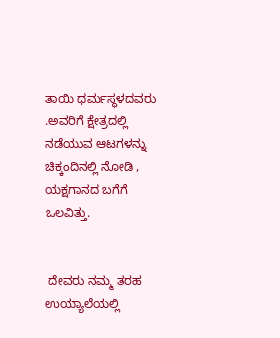ತಾಯಿ ಧರ್ಮಸ್ಥಳದವರು .ಅವರಿಗೆ ಕ್ಷೇತ್ರದಲ್ಲಿ ನಡೆಯುವ ಆಟಗಳನ್ನು ಚಿಕ್ಕಂದಿನಲ್ಲಿ ನೋಡಿ , ಯಕ್ಷಗಾನದ ಬಗೆಗೆ ಒಲವಿತ್ತು.


 ದೇವರು ನಮ್ಮ ತರಹ ಉಯ್ಯಾಲೆಯಲ್ಲಿ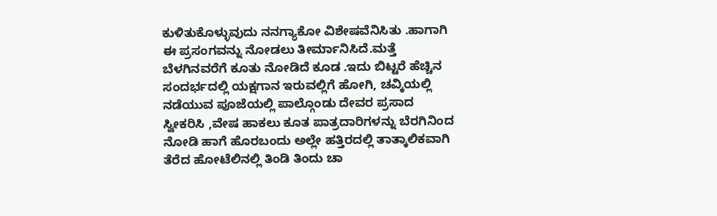ಕುಳಿತುಕೊಳ್ಳುವುದು ನನಗ್ಯಾಕೋ ವಿಶೇಷವೆನಿಸಿತು .ಹಾಗಾಗಿ ಈ ಪ್ರಸಂಗವನ್ನು ನೋಡಲು ತೀರ್ಮಾನಿಸಿದೆ.ಮತ್ತೆ ಬೆಳಗಿನವರೆಗೆ ಕೂತು ನೋಡಿದೆ ಕೂಡ .ಇದು ಬಿಟ್ಟರೆ ಹೆಚ್ಚಿನ ಸಂದರ್ಭದಲ್ಲಿ ಯಕ್ಷಗಾನ ಇರುವಲ್ಲಿಗೆ ಹೋಗಿ, ಚವ್ಕಿಯಲ್ಲಿ ನಡೆಯುವ ಪೂಜೆಯಲ್ಲಿ ಪಾಲ್ಗೊಂಡು ದೇವರ ಪ್ರಸಾದ ಸ್ವೀಕರಿಸಿ ,ವೇಷ ಹಾಕಲು ಕೂತ ಪಾತ್ರದಾರಿಗಳನ್ನು ಬೆರಗಿನಿಂದ ನೋಡಿ ಹಾಗೆ ಹೊರಬಂದು ಅಲ್ಲೇ ಹತ್ತಿರದಲ್ಲಿ ತಾತ್ಕಾಲಿಕವಾಗಿ ತೆರೆದ ಹೋಟೆಲಿನಲ್ಲಿ ತಿಂಡಿ ತಿಂದು ಚಾ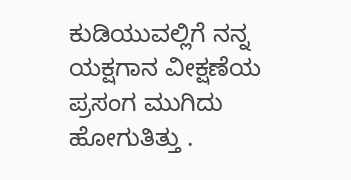ಕುಡಿಯುವಲ್ಲಿಗೆ ನನ್ನ ಯಕ್ಷಗಾನ ವೀಕ್ಷಣೆಯ ಪ್ರಸಂಗ ಮುಗಿದು ಹೋಗುತಿತ್ತು .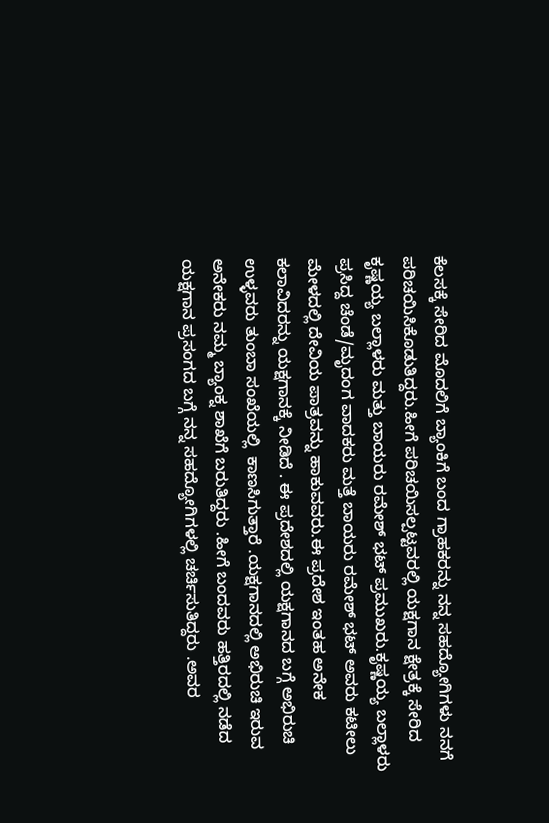ಕೆಲಸಕ್ಕೆ ಸೇರಿದ ಮೊದಲಿಗೆ ಬ್ಯಾಂಕಿಗೆ ಬಂದ ಗ್ರಾಹಕರನ್ನು ನನ್ನ ಸಹದ್ಯೋಗಿಗಳು ನನಗೆ ಪರಿಚಯಿಸಿಕೊಡುತಿದ್ದರು.ಹೀಗೆ ಪರಿಚಯಿಸಲ್ಪಟ್ಟವರಲ್ಲಿ ಯಕ್ಷಗಾನ ಕ್ಷೇತ್ರಕ್ಕೆ ಸೇರಿದ  ಕೃಷ್ಣಯ್ಯ ಬಲ್ಲಾಳರು ಮತ್ತು ಬಾಯರು ರಮೇಶ್ ಭಟ್ ಪ್ರಮುಖರು.ಕೃಷ್ಣಯ್ಯ ಬಲ್ಲಾಳರು ಪ್ರಸಿದ್ದ ಚೆಂಡೆ/ಮೃದಂಗ ವಾದಕರು ಮತ್ತೆ ಬಾಯರು ರಮೇಶ್ ಭಟ್ ಅವರು ಕಟೀಲು ಮೇಳದಲ್ಲಿ ದೇವಿಯ ಪಾತ್ರವನ್ನು ಹಾಕುವವರು.ಈ ಪ್ರದೇಶ ಇಂತಹ ಅನೇಕ ಕಲಾವಿದರನ್ನು ಯಕ್ಷಗಾನಕ್ಕೆ ನೀಡಿದೆ . ಈ ಪ್ರದೇಶದಲ್ಲಿ ಯಕ್ಷಗಾನದ ಬಗ್ಗೆ ಅಭಿರುಚಿ ಉಳ್ಳವರು ತುಂಬಾ ಸಂಖೆಯಲ್ಲಿ  ಕಾಣಸಿಗುತ್ತಾರೆ .ಯಕ್ಷಗಾನದಲ್ಲಿ ಅಭಿರುಚಿ ಇರುವ ಅನೇಕರು ನಮ್ಮ ಬ್ಯಾಂಕ್ನ ಶಾಖೆಗೆ ಬರುತಿದ್ದರು .ಹೀಗೆ ಬಂದವರು ಹತ್ತಿರದಲ್ಲಿ ನಡೆದ ಯಕ್ಷಗಾನ ಪ್ರಸಂಗದ ಬಗ್ಗೆ ನನ್ನ ಸಹದ್ಯೋಗಿಗಳಲ್ಲಿ ಚರ್ಚಿಸುತಿದ್ದರು .ಅವರ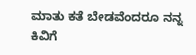ಮಾತು ಕತೆ ಬೇಡವೆಂದರೂ ನನ್ನ ಕಿವಿಗೆ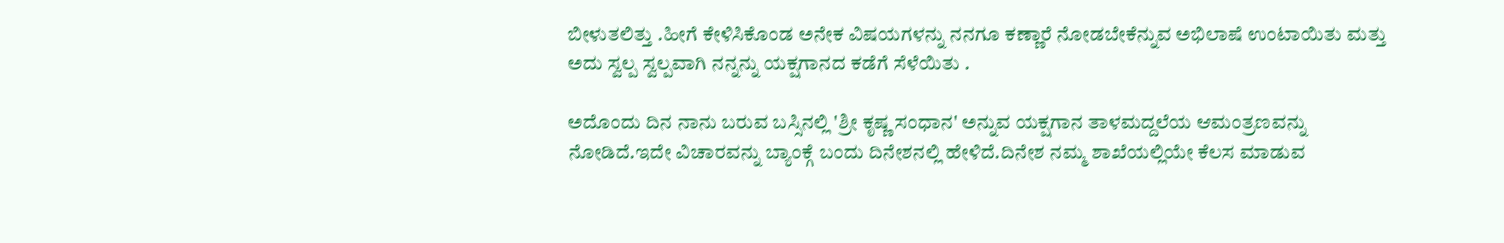ಬೀಳುತಲಿತ್ತು .ಹೀಗೆ ಕೇಳಿಸಿಕೊಂಡ ಅನೇಕ ವಿಷಯಗಳನ್ನು ನನಗೂ ಕಣ್ಣಾರೆ ನೋಡಬೇಕೆನ್ನುವ ಅಭಿಲಾಷೆ ಉಂಟಾಯಿತು ಮತ್ತು ಅದು ಸ್ವಲ್ಪ ಸ್ವಲ್ಪವಾಗಿ ನನ್ನನ್ನು ಯಕ್ಷಗಾನದ ಕಡೆಗೆ ಸೆಳೆಯಿತು .

ಅದೊಂದು ದಿನ ನಾನು ಬರುವ ಬಸ್ಸಿನಲ್ಲಿ 'ಶ್ರೀ ಕೃಷ್ಣ ಸಂಧಾನ' ಅನ್ನುವ ಯಕ್ಷಗಾನ ತಾಳಮದ್ದಲೆಯ ಆಮಂತ್ರಣವನ್ನು ನೋಡಿದೆ.ಇದೇ ವಿಚಾರವನ್ನು ಬ್ಯಾಂಕ್ಗೆ ಬಂದು ದಿನೇಶನಲ್ಲಿ ಹೇಳಿದೆ.ದಿನೇಶ ನಮ್ಮ ಶಾಖೆಯಲ್ಲಿಯೇ ಕೆಲಸ ಮಾಡುವ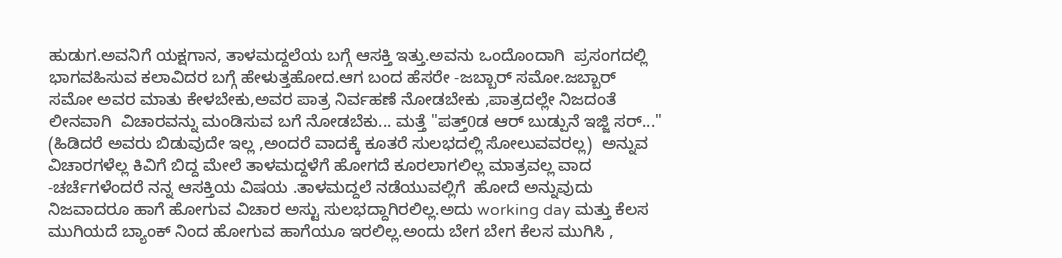ಹುಡುಗ.ಅವನಿಗೆ ಯಕ್ಷಗಾನ, ತಾಳಮದ್ದಲೆಯ ಬಗ್ಗೆ ಆಸಕ್ತಿ ಇತ್ತು.ಅವನು ಒಂದೊಂದಾಗಿ  ಪ್ರಸಂಗದಲ್ಲಿ ಭಾಗವಹಿಸುವ ಕಲಾವಿದರ ಬಗ್ಗೆ ಹೇಳುತ್ತಹೋದ.ಆಗ ಬಂದ ಹೆಸರೇ -ಜಬ್ಬಾರ್ ಸಮೋ.ಜಬ್ಬಾರ್ ಸಮೋ ಅವರ ಮಾತು ಕೇಳಬೇಕು,ಅವರ ಪಾತ್ರ ನಿರ್ವಹಣೆ ನೋಡಬೇಕು ,ಪಾತ್ರದಲ್ಲೇ ನಿಜದಂತೆ ಲೀನವಾಗಿ  ವಿಚಾರವನ್ನು ಮಂಡಿಸುವ ಬಗೆ ನೋಡಬೆಕು... ಮತ್ತೆ "ಪತ್ತ್0ಡ ಆರ್ ಬುಡ್ಪುನೆ ಇಜ್ಜಿ ಸರ್..."  (ಹಿಡಿದರೆ ಅವರು ಬಿಡುವುದೇ ಇಲ್ಲ ,ಅಂದರೆ ವಾದಕ್ಕೆ ಕೂತರೆ ಸುಲಭದಲ್ಲಿ ಸೋಲುವವರಲ್ಲ)  ಅನ್ನುವ ವಿಚಾರಗಳೆಲ್ಲ ಕಿವಿಗೆ ಬಿದ್ದ ಮೇಲೆ ತಾಳಮದ್ದಳೆಗೆ ಹೋಗದೆ ಕೂರಲಾಗಲಿಲ್ಲ ಮಾತ್ರವಲ್ಲ ವಾದ -ಚರ್ಚೆಗಳೆಂದರೆ ನನ್ನ ಆಸಕ್ತಿಯ ವಿಷಯ .ತಾಳಮದ್ದಲೆ ನಡೆಯುವಲ್ಲಿಗೆ  ಹೋದೆ ಅನ್ನುವುದು ನಿಜವಾದರೂ ಹಾಗೆ ಹೋಗುವ ವಿಚಾರ ಅಸ್ಟು ಸುಲಭದ್ದಾಗಿರಲಿಲ್ಲ.ಅದು working day ಮತ್ತು ಕೆಲಸ ಮುಗಿಯದೆ ಬ್ಯಾಂಕ್ ನಿಂದ ಹೋಗುವ ಹಾಗೆಯೂ ಇರಲಿಲ್ಲ.ಅಂದು ಬೇಗ ಬೇಗ ಕೆಲಸ ಮುಗಿಸಿ ,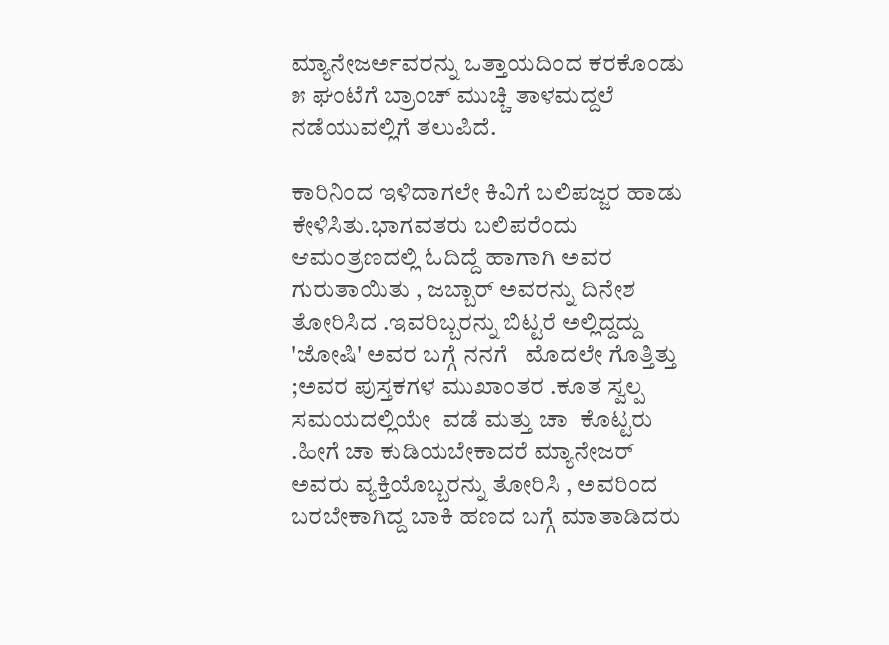ಮ್ಯಾನೇಜರ್ಅವರನ್ನು ಒತ್ತಾಯದಿಂದ ಕರಕೊಂಡು ೫ ಘಂಟೆಗೆ ಬ್ರಾಂಚ್ ಮುಚ್ಚಿ ತಾಳಮದ್ದಲೆ ನಡೆಯುವಲ್ಲಿಗೆ ತಲುಪಿದೆ.

ಕಾರಿನಿಂದ ಇಳಿದಾಗಲೇ ಕಿವಿಗೆ ಬಲಿಪಜ್ಜರ ಹಾಡು ಕೇಳಿಸಿತು.ಭಾಗವತರು ಬಲಿಪರೆಂದು ಆಮಂತ್ರಣದಲ್ಲಿ ಓದಿದ್ದೆ ಹಾಗಾಗಿ ಅವರ ಗುರುತಾಯಿತು , ಜಬ್ಬಾರ್ ಅವರನ್ನು ದಿನೇಶ ತೋರಿಸಿದ .ಇವರಿಬ್ಬರನ್ನು ಬಿಟ್ಟರೆ ಅಲ್ಲಿದ್ದದ್ದು 'ಜೋಷಿ' ಅವರ ಬಗ್ಗೆ ನನಗೆ   ಮೊದಲೇ ಗೊತ್ತಿತ್ತು ;ಅವರ ಪುಸ್ತಕಗಳ ಮುಖಾಂತರ .ಕೂತ ಸ್ವಲ್ಪ ಸಮಯದಲ್ಲಿಯೇ  ವಡೆ ಮತ್ತು ಚಾ  ಕೊಟ್ಟರು .ಹೀಗೆ ಚಾ ಕುಡಿಯಬೇಕಾದರೆ ಮ್ಯಾನೇಜರ್ ಅವರು ವ್ಯಕ್ತಿಯೊಬ್ಬರನ್ನು ತೋರಿಸಿ , ಅವರಿಂದ ಬರಬೇಕಾಗಿದ್ದ ಬಾಕಿ ಹಣದ ಬಗ್ಗೆ ಮಾತಾಡಿದರು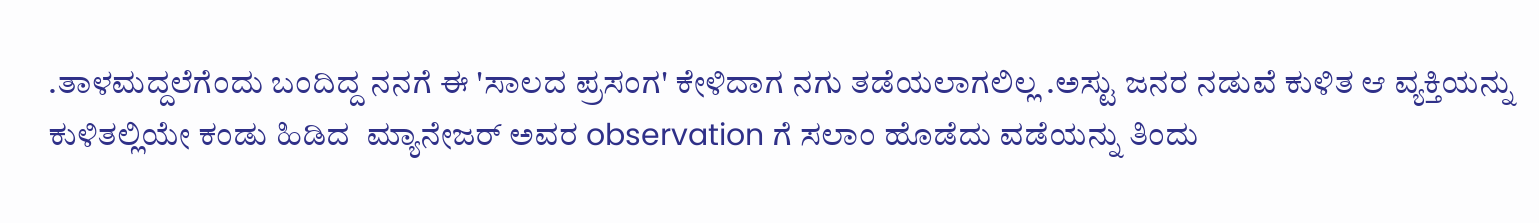.ತಾಳಮದ್ದಲೆಗೆಂದು ಬಂದಿದ್ದ ನನಗೆ ಈ 'ಸಾಲದ ಪ್ರಸಂಗ' ಕೇಳಿದಾಗ ನಗು ತಡೆಯಲಾಗಲಿಲ್ಲ .ಅಸ್ಟು ಜನರ ನಡುವೆ ಕುಳಿತ ಆ ವ್ಯಕ್ತಿಯನ್ನು ಕುಳಿತಲ್ಲಿಯೇ ಕಂಡು ಹಿಡಿದ  ಮ್ಯಾನೇಜರ್ ಅವರ observation ಗೆ ಸಲಾಂ ಹೊಡೆದು ವಡೆಯನ್ನು ತಿಂದು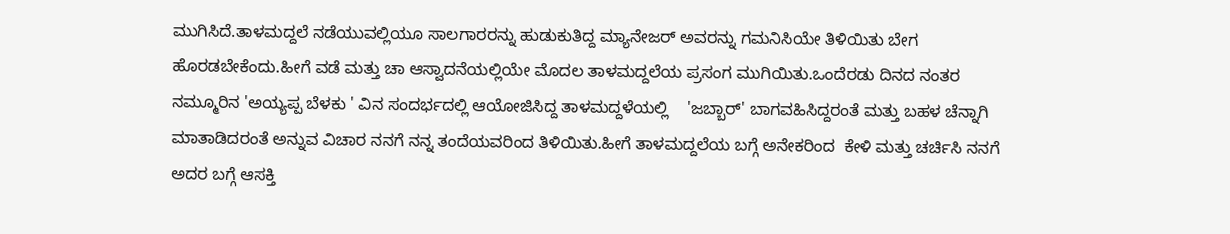ಮುಗಿಸಿದೆ.ತಾಳಮದ್ದಲೆ ನಡೆಯುವಲ್ಲಿಯೂ ಸಾಲಗಾರರನ್ನು ಹುಡುಕುತಿದ್ದ ಮ್ಯಾನೇಜರ್ ಅವರನ್ನು ಗಮನಿಸಿಯೇ ತಿಳಿಯಿತು ಬೇಗ ಹೊರಡಬೇಕೆಂದು.ಹೀಗೆ ವಡೆ ಮತ್ತು ಚಾ ಆಸ್ವಾದನೆಯಲ್ಲಿಯೇ ಮೊದಲ ತಾಳಮದ್ದಲೆಯ ಪ್ರಸಂಗ ಮುಗಿಯಿತು.ಒಂದೆರಡು ದಿನದ ನಂತರ ನಮ್ಮೂರಿನ 'ಅಯ್ಯಪ್ಪ ಬೆಳಕು ' ವಿನ ಸಂದರ್ಭದಲ್ಲಿ ಆಯೋಜಿಸಿದ್ದ ತಾಳಮದ್ದಳೆಯಲ್ಲಿ    'ಜಬ್ಬಾರ್' ಬಾಗವಹಿಸಿದ್ದರಂತೆ ಮತ್ತು ಬಹಳ ಚೆನ್ನಾಗಿ ಮಾತಾಡಿದರಂತೆ ಅನ್ನುವ ವಿಚಾರ ನನಗೆ ನನ್ನ ತಂದೆಯವರಿಂದ ತಿಳಿಯಿತು.ಹೀಗೆ ತಾಳಮದ್ದಲೆಯ ಬಗ್ಗೆ ಅನೇಕರಿಂದ  ಕೇಳಿ ಮತ್ತು ಚರ್ಚಿಸಿ ನನಗೆ ಅದರ ಬಗ್ಗೆ ಆಸಕ್ತಿ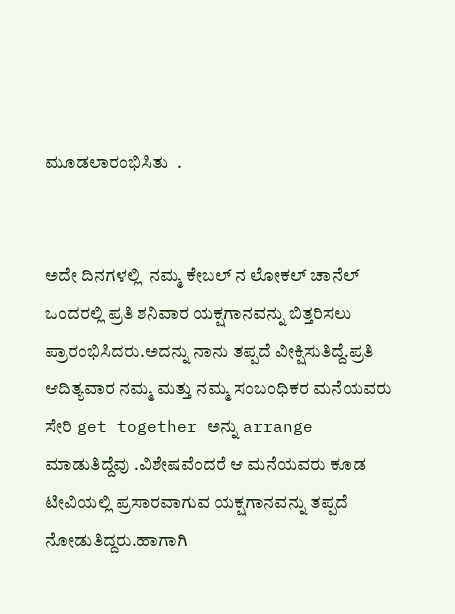ಮೂಡಲಾರಂಭಿಸಿತು  .


ಅದೇ ದಿನಗಳಲ್ಲಿ  ನಮ್ಮ ಕೇಬಲ್ ನ ಲೋಕಲ್ ಚಾನೆಲ್ ಒಂದರಲ್ಲಿ ಪ್ರತಿ ಶನಿವಾರ ಯಕ್ಷಗಾನವನ್ನು ಬಿತ್ತರಿಸಲು ಪ್ರಾರಂಭಿಸಿದರು.ಅದನ್ನು ನಾನು ತಪ್ಪದೆ ವೀಕ್ಷಿಸುತಿದ್ದೆ.ಪ್ರತಿ ಆದಿತ್ಯವಾರ ನಮ್ಮ ಮತ್ತು ನಮ್ಮ ಸಂಬಂಧಿಕರ ಮನೆಯವರು
ಸೇರಿ get together ಅನ್ನು arrange ಮಾಡುತಿದ್ದೆವು .ವಿಶೇಷವೆಂದರೆ ಆ ಮನೆಯವರು ಕೂಡ ಟೀವಿಯಲ್ಲಿ ಪ್ರಸಾರವಾಗುವ ಯಕ್ಷಗಾನವನ್ನು ತಪ್ಪದೆ ನೋಡುತಿದ್ದರು.ಹಾಗಾಗಿ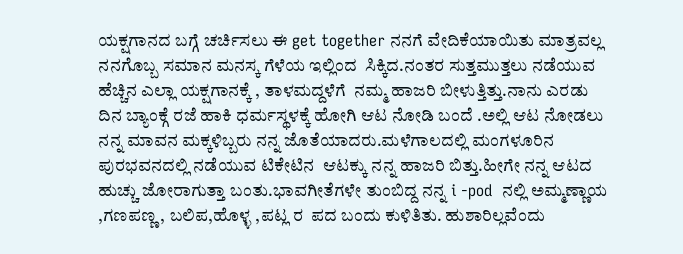ಯಕ್ಷಗಾನದ ಬಗ್ಗೆ ಚರ್ಚಿಸಲು ಈ get together ನನಗೆ ವೇದಿಕೆಯಾಯಿತು ಮಾತ್ರವಲ್ಲ ನನಗೊಬ್ಬ ಸಮಾನ ಮನಸ್ಕ ಗೆಳೆಯ ಇಲ್ಲಿಂದ  ಸಿಕ್ಕಿದ.ನಂತರ ಸುತ್ತಮುತ್ತಲು ನಡೆಯುವ ಹೆಚ್ಚಿನ ಎಲ್ಲಾ ಯಕ್ಷಗಾನಕ್ಕೆ , ತಾಳಮದ್ದಳೆಗೆ  ನಮ್ಮ ಹಾಜರಿ ಬೀಳುತ್ತಿತ್ತು.ನಾನು ಎರಡು ದಿನ ಬ್ಯಾಂಕ್ಗೆ ರಜೆ ಹಾಕಿ ಧರ್ಮಸ್ಥಳಕ್ಕೆ ಹೋಗಿ ಆಟ ನೋಡಿ ಬಂದೆ .ಅಲ್ಲಿ ಆಟ ನೋಡಲು ನನ್ನ ಮಾವನ ಮಕ್ಕಳಿಬ್ಬರು ನನ್ನ ಜೊತೆಯಾದರು.ಮಳೆಗಾಲದಲ್ಲಿ ಮಂಗಳೂರಿನ ಪುರಭವನದಲ್ಲಿ ನಡೆಯುವ ಟಿಕೇಟಿನ  ಆಟಕ್ಕು ನನ್ನ ಹಾಜರಿ ಬಿತ್ತು.ಹೀಗೇ ನನ್ನ ಆಟದ ಹುಚ್ಚು ಜೋರಾಗುತ್ತಾ ಬಂತು.ಭಾವಗೀತೆಗಳೇ ತುಂಬಿದ್ದ ನನ್ನ i -pod  ನಲ್ಲಿ ಅಮ್ಮಣ್ಣಾಯ ,ಗಣಪಣ್ಣ, ಬಲಿಪ,ಹೊಳ್ಳ ,ಪಟ್ಲ ರ  ಪದ ಬಂದು ಕುಳಿತಿತು. ಹುಶಾರಿಲ್ಲವೆಂದು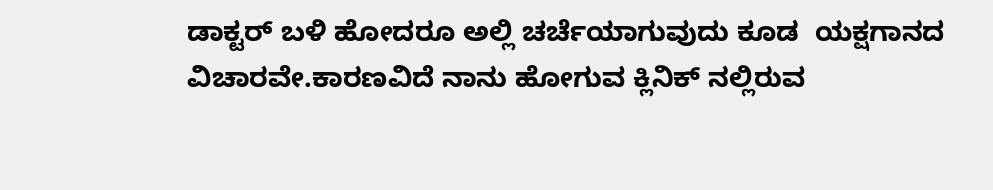ಡಾಕ್ಟರ್ ಬಳಿ ಹೋದರೂ ಅಲ್ಲಿ ಚರ್ಚೆಯಾಗುವುದು ಕೂಡ  ಯಕ್ಷಗಾನದ ವಿಚಾರವೇ.ಕಾರಣವಿದೆ ನಾನು ಹೋಗುವ ಕ್ಲಿನಿಕ್ ನಲ್ಲಿರುವ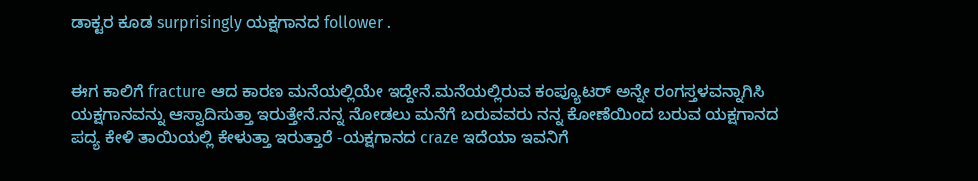ಡಾಕ್ಟರ ಕೂಡ surprisingly ಯಕ್ಷಗಾನದ follower .


ಈಗ ಕಾಲಿಗೆ fracture ಆದ ಕಾರಣ ಮನೆಯಲ್ಲಿಯೇ ಇದ್ದೇನೆ.ಮನೆಯಲ್ಲಿರುವ ಕಂಪ್ಯೂಟರ್ ಅನ್ನೇ ರಂಗಸ್ತಳವನ್ನಾಗಿಸಿ ಯಕ್ಷಗಾನವನ್ನು ಆಸ್ವಾದಿಸುತ್ತಾ ಇರುತ್ತೇನೆ.ನನ್ನ ನೋಡಲು ಮನೆಗೆ ಬರುವವರು ನನ್ನ ಕೋಣೆಯಿಂದ ಬರುವ ಯಕ್ಷಗಾನದ ಪದ್ಯ ಕೇಳಿ ತಾಯಿಯಲ್ಲಿ ಕೇಳುತ್ತಾ ಇರುತ್ತಾರೆ -ಯಕ್ಷಗಾನದ craze ಇದೆಯಾ ಇವನಿಗೆ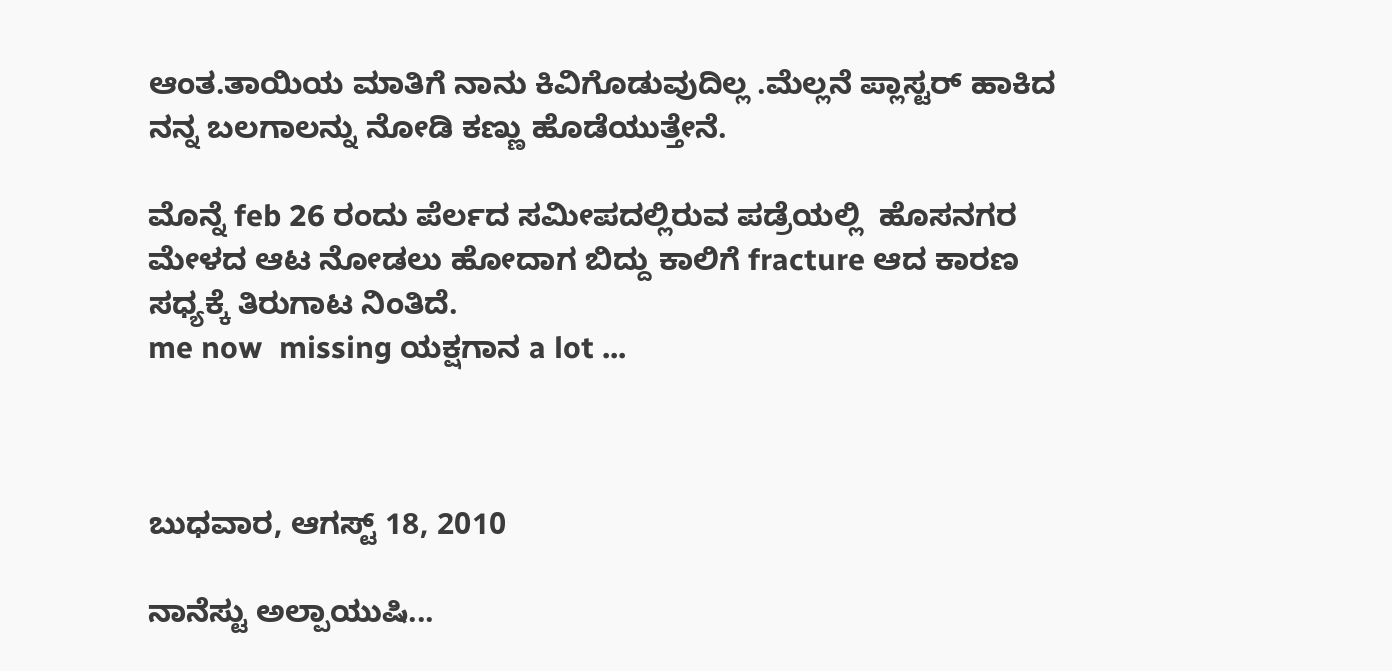ಆಂತ.ತಾಯಿಯ ಮಾತಿಗೆ ನಾನು ಕಿವಿಗೊಡುವುದಿಲ್ಲ .ಮೆಲ್ಲನೆ ಪ್ಲಾಸ್ಟರ್ ಹಾಕಿದ ನನ್ನ ಬಲಗಾಲನ್ನು ನೋಡಿ ಕಣ್ಣು ಹೊಡೆಯುತ್ತೇನೆ.

ಮೊನ್ನೆ feb 26 ರಂದು ಪೆರ್ಲದ ಸಮೀಪದಲ್ಲಿರುವ ಪಡ್ರೆಯಲ್ಲಿ  ಹೊಸನಗರ ಮೇಳದ ಆಟ ನೋಡಲು ಹೋದಾಗ ಬಿದ್ದು ಕಾಲಿಗೆ fracture ಆದ ಕಾರಣ ಸಧ್ಯಕ್ಕೆ ತಿರುಗಾಟ ನಿಂತಿದೆ.
me now  missing ಯಕ್ಷಗಾನ a lot ...



ಬುಧವಾರ, ಆಗಸ್ಟ್ 18, 2010

ನಾನೆಸ್ಟು ಅಲ್ಪಾಯುಷಿ...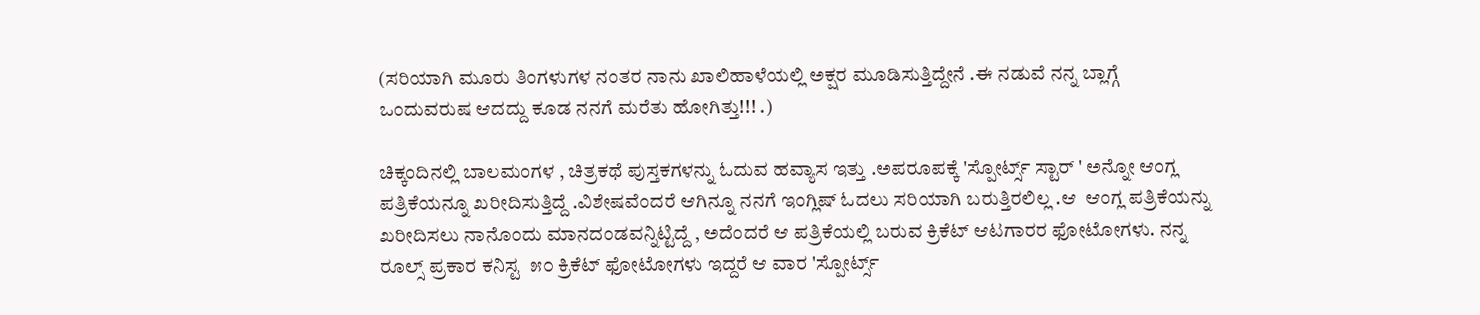(ಸರಿಯಾಗಿ ಮೂರು ತಿಂಗಳುಗಳ ನಂತರ ನಾನು ಖಾಲಿಹಾಳೆಯಲ್ಲಿ ಅಕ್ಷರ ಮೂಡಿಸುತ್ತಿದ್ದೇನೆ .ಈ ನಡುವೆ ನನ್ನ ಬ್ಲಾಗ್ಗೆ ಒಂದುವರುಷ ಆದದ್ದು ಕೂಡ ನನಗೆ ಮರೆತು ಹೋಗಿತ್ತು!!! .)

ಚಿಕ್ಕಂದಿನಲ್ಲಿ ಬಾಲಮಂಗಳ , ಚಿತ್ರಕಥೆ ಪುಸ್ತಕಗಳನ್ನು ಓದುವ ಹವ್ಯಾಸ ಇತ್ತು .ಅಪರೂಪಕ್ಕೆ 'ಸ್ಪೋರ್ಟ್ಸ್ ಸ್ಟಾರ್ ' ಅನ್ನೋ ಆಂಗ್ಲ ಪತ್ರಿಕೆಯನ್ನೂ ಖರೀದಿಸುತ್ತಿದ್ದೆ .ವಿಶೇಷವೆಂದರೆ ಆಗಿನ್ನೂ ನನಗೆ ಇಂಗ್ಲಿಷ್ ಓದಲು ಸರಿಯಾಗಿ ಬರುತ್ತಿರಲಿಲ್ಲ .ಆ  ಆಂಗ್ಲ ಪತ್ರಿಕೆಯನ್ನು ಖರೀದಿಸಲು ನಾನೊಂದು ಮಾನದಂಡವನ್ನಿಟ್ಟಿದ್ದೆ , ಅದೆಂದರೆ ಆ ಪತ್ರಿಕೆಯಲ್ಲಿ ಬರುವ ಕ್ರಿಕೆಟ್ ಆಟಗಾರರ ಫೋಟೋಗಳು. ನನ್ನ ರೂಲ್ಸ್ ಪ್ರಕಾರ ಕನಿಸ್ಟ  ೫೦ ಕ್ರಿಕೆಟ್ ಫೋಟೋಗಳು ಇದ್ದರೆ ಆ ವಾರ 'ಸ್ಪೋರ್ಟ್ಸ್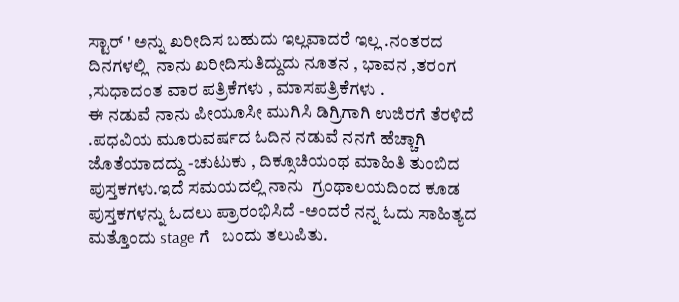ಸ್ಟಾರ್ ' ಅನ್ನು ಖರೀದಿಸ ಬಹುದು ಇಲ್ಲವಾದರೆ ಇಲ್ಲ .ನಂತರದ ದಿನಗಳಲ್ಲಿ  ನಾನು ಖರೀದಿಸುತಿದ್ದುದು ನೂತನ , ಭಾವನ ,ತರಂಗ ,ಸುಧಾದಂತ ವಾರ ಪತ್ರಿಕೆಗಳು , ಮಾಸಪತ್ರಿಕೆಗಳು .
ಈ ನಡುವೆ ನಾನು ಪೀಯೂಸೀ ಮುಗಿಸಿ ಡಿಗ್ರಿಗಾಗಿ ಉಜಿರಗೆ ತೆರಳಿದೆ .ಪಧವಿಯ ಮೂರುವರ್ಷದ ಓದಿನ ನಡುವೆ ನನಗೆ ಹೆಚ್ಚಾಗಿ ಜೊತೆಯಾದದ್ದು -ಚುಟುಕು , ದಿಕ್ಸೂಚಿಯಂಥ ಮಾಹಿತಿ ತುಂಬಿದ ಪುಸ್ತಕಗಳು.ಇದೆ ಸಮಯದಲ್ಲಿ ನಾನು  ಗ್ರಂಥಾಲಯದಿಂದ ಕೂಡ ಪುಸ್ತಕಗಳನ್ನು ಓದಲು ಪ್ರಾರಂಭಿಸಿದೆ -ಅಂದರೆ ನನ್ನ ಓದು ಸಾಹಿತ್ಯದ ಮತ್ತೊಂದು stage ಗೆ   ಬಂದು ತಲುಪಿತು.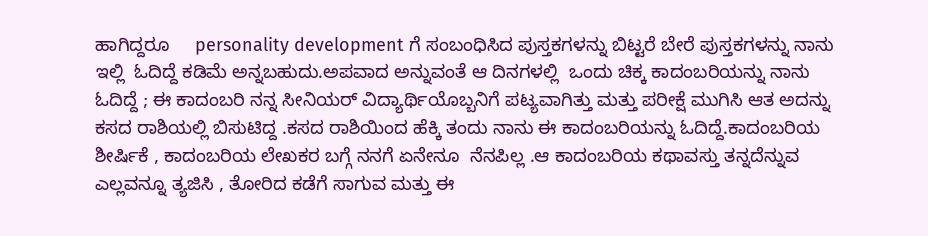ಹಾಗಿದ್ದರೂ     personality development ಗೆ ಸಂಬಂಧಿಸಿದ ಪುಸ್ತಕಗಳನ್ನು ಬಿಟ್ಟರೆ ಬೇರೆ ಪುಸ್ತಕಗಳನ್ನು ನಾನು ಇಲ್ಲಿ  ಓದಿದ್ದೆ ಕಡಿಮೆ ಅನ್ನಬಹುದು.ಅಪವಾದ ಅನ್ನುವಂತೆ ಆ ದಿನಗಳಲ್ಲಿ  ಒಂದು ಚಿಕ್ಕ ಕಾದಂಬರಿಯನ್ನು ನಾನು ಓದಿದ್ದೆ ; ಈ ಕಾದಂಬರಿ ನನ್ನ ಸೀನಿಯರ್ ವಿದ್ಯಾರ್ಥಿಯೊಬ್ಬನಿಗೆ ಪಟ್ಯವಾಗಿತ್ತು ಮತ್ತು ಪರೀಕ್ಷೆ ಮುಗಿಸಿ ಆತ ಅದನ್ನು ಕಸದ ರಾಶಿಯಲ್ಲಿ ಬಿಸುಟಿದ್ದ .ಕಸದ ರಾಶಿಯಿಂದ ಹೆಕ್ಕಿ ತಂದು ನಾನು ಈ ಕಾದಂಬರಿಯನ್ನು ಓದಿದ್ದೆ.ಕಾದಂಬರಿಯ ಶೀರ್ಷಿಕೆ , ಕಾದಂಬರಿಯ ಲೇಖಕರ ಬಗ್ಗೆ ನನಗೆ ಏನೇನೂ  ನೆನಪಿಲ್ಲ .ಆ ಕಾದಂಬರಿಯ ಕಥಾವಸ್ತು ತನ್ನದೆನ್ನುವ ಎಲ್ಲವನ್ನೂ ತ್ಯಜಿಸಿ , ತೋರಿದ ಕಡೆಗೆ ಸಾಗುವ ಮತ್ತು ಈ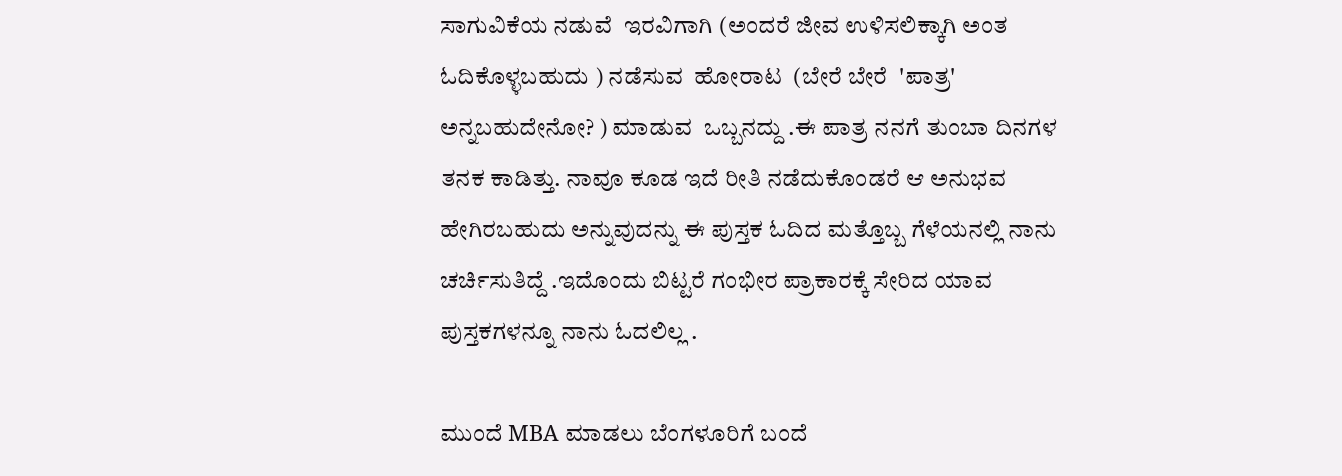ಸಾಗುವಿಕೆಯ ನಡುವೆ  ಇರವಿಗಾಗಿ (ಅಂದರೆ ಜೀವ ಉಳಿಸಲಿಕ್ಕಾಗಿ ಅಂತ ಓದಿಕೊಳ್ಳಬಹುದು ) ನಡೆಸುವ  ಹೋರಾಟ  (ಬೇರೆ ಬೇರೆ  'ಪಾತ್ರ' ಅನ್ನಬಹುದೇನೋ? ) ಮಾಡುವ  ಒಬ್ಬನದ್ದು .ಈ ಪಾತ್ರ ನನಗೆ ತುಂಬಾ ದಿನಗಳ ತನಕ ಕಾಡಿತ್ತು. ನಾವೂ ಕೂಡ ಇದೆ ರೀತಿ ನಡೆದುಕೊಂಡರೆ ಆ ಅನುಭವ ಹೇಗಿರಬಹುದು ಅನ್ನುವುದನ್ನು ಈ ಪುಸ್ತಕ ಓದಿದ ಮತ್ತೊಬ್ಬ ಗೆಳೆಯನಲ್ಲಿ ನಾನು ಚರ್ಚಿಸುತಿದ್ದೆ .ಇದೊಂದು ಬಿಟ್ಟರೆ ಗಂಭೀರ ಪ್ರಾಕಾರಕ್ಕೆ ಸೇರಿದ ಯಾವ ಪುಸ್ತಕಗಳನ್ನೂ ನಾನು ಓದಲಿಲ್ಲ .

ಮುಂದೆ MBA ಮಾಡಲು ಬೆಂಗಳೂರಿಗೆ ಬಂದೆ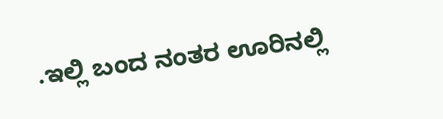.ಇಲ್ಲಿ ಬಂದ ನಂತರ ಊರಿನಲ್ಲಿ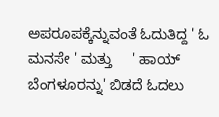ಅಪರೂಪಕ್ಕೆನ್ನುವಂತೆ ಓದುತಿದ್ದ ' ಓ ಮನಸೇ ' ಮತ್ತು     ' ಹಾಯ್ ಬೆಂಗಳೂರನ್ನು' ಬಿಡದೆ ಓದಲು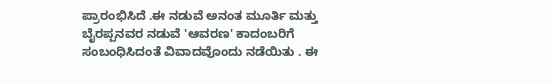ಪ್ರಾರಂಭಿಸಿದೆ .ಈ ನಡುವೆ ಅನಂತ ಮೂರ್ತಿ ಮತ್ತು ಬೈರಪ್ಪನವರ ನಡುವೆ 'ಆವರಣ' ಕಾದಂಬರಿಗೆ ಸಂಬಂಧಿಸಿದಂತೆ ವಿವಾದವೊಂದು ನಡೆಯಿತು . ಈ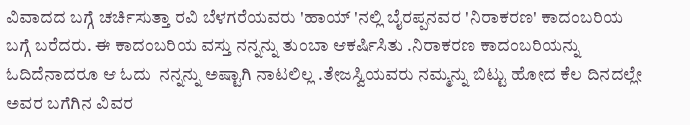ವಿವಾದದ ಬಗ್ಗೆ ಚರ್ಚಿಸುತ್ತಾ ರವಿ ಬೆಳಗರೆಯವರು 'ಹಾಯ್ 'ನಲ್ಲಿ ಬೈರಪ್ಪನವರ 'ನಿರಾಕರಣ' ಕಾದಂಬರಿಯ ಬಗ್ಗೆ ಬರೆದರು. ಈ ಕಾದಂಬರಿಯ ವಸ್ತು ನನ್ನನ್ನು ತುಂಬಾ ಆಕರ್ಷಿಸಿತು .ನಿರಾಕರಣ ಕಾದಂಬರಿಯನ್ನು   ಓದಿದೆನಾದರೂ ಆ ಓದು  ನನ್ನನ್ನು ಅಷ್ಟಾಗಿ ನಾಟಲಿಲ್ಲ .ತೇಜಸ್ವಿಯವರು ನಮ್ಮನ್ನು ಬಿಟ್ಟು ಹೋದ ಕೆಲ ದಿನದಲ್ಲೇ ಅವರ ಬಗೆಗಿನ ವಿವರ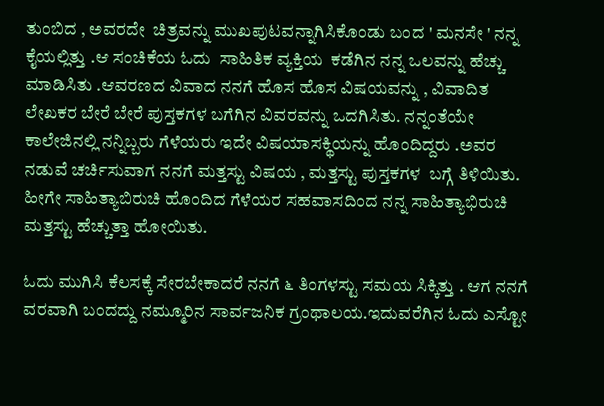ತುಂಬಿದ , ಅವರದೇ  ಚಿತ್ರವನ್ನು ಮುಖಪುಟವನ್ನಾಗಿಸಿಕೊಂಡು ಬಂದ ' ಮನಸೇ ' ನನ್ನ ಕೈಯಲ್ಲಿತ್ತು .ಆ ಸಂಚಿಕೆಯ ಓದು  ಸಾಹಿತಿಕ ವ್ಯಕ್ತಿಯ  ಕಡೆಗಿನ ನನ್ನ ಒಲವನ್ನು ಹೆಚ್ಚು ಮಾಡಿಸಿತು .ಆವರಣದ ವಿವಾದ ನನಗೆ ಹೊಸ ಹೊಸ ವಿಷಯವನ್ನು , ವಿವಾದಿತ ಲೇಖಕರ ಬೇರೆ ಬೇರೆ ಪುಸ್ತಕಗಳ ಬಗೆಗಿನ ವಿವರವನ್ನು ಒದಗಿಸಿತು. ನನ್ನಂತೆಯೇ ಕಾಲೇಜಿನಲ್ಲಿ ನನ್ನಿಬ್ಬರು ಗೆಳೆಯರು ಇದೇ ವಿಷಯಾಸಕ್ಥಿಯನ್ನು ಹೊಂದಿದ್ದರು .ಅವರ ನಡುವೆ ಚರ್ಚಿಸುವಾಗ ನನಗೆ ಮತ್ತಸ್ಟು ವಿಷಯ , ಮತ್ತಸ್ಟು ಪುಸ್ತಕಗಳ  ಬಗ್ಗೆ ತಿಳಿಯಿತು. ಹೀಗೇ ಸಾಹಿತ್ಯಾಬಿರುಚಿ ಹೊಂದಿದ ಗೆಳೆಯರ ಸಹವಾಸದಿಂದ ನನ್ನ ಸಾಹಿತ್ಯಾಭಿರುಚಿ ಮತ್ತಸ್ಟು ಹೆಚ್ಚುತ್ತಾ ಹೋಯಿತು.

ಓದು ಮುಗಿಸಿ ಕೆಲಸಕ್ಕೆ ಸೇರಬೇಕಾದರೆ ನನಗೆ ೬ ತಿಂಗಳಸ್ಟು ಸಮಯ ಸಿಕ್ಕಿತ್ತು . ಆಗ ನನಗೆ ವರವಾಗಿ ಬಂದದ್ದು ನಮ್ಮೂರಿನ ಸಾರ್ವಜನಿಕ ಗ್ರಂಥಾಲಯ.ಇದುವರೆಗಿನ ಓದು ಎಸ್ಟೋ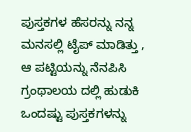ಪುಸ್ತಕಗಳ ಹೆಸರನ್ನು ನನ್ನ ಮನಸಲ್ಲಿ ಟೈಪ್ ಮಾಡಿತ್ತು , ಆ ಪಟ್ಟಿಯನ್ನು ನೆನಪಿಸಿ ಗ್ರಂಥಾಲಯ ದಲ್ಲಿ ಹುಡುಕಿ ಒಂದಷ್ಟು ಪುಸ್ತಕಗಳನ್ನು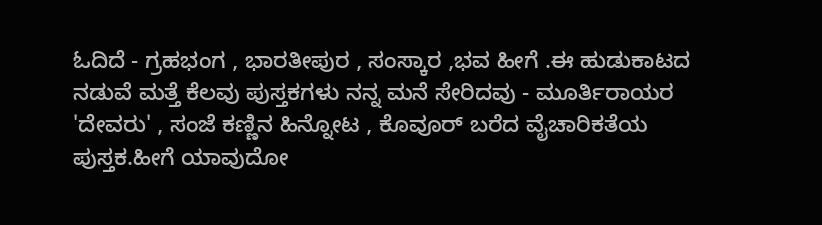ಓದಿದೆ - ಗ್ರಹಭಂಗ , ಭಾರತೀಪುರ , ಸಂಸ್ಕಾರ ,ಭವ ಹೀಗೆ .ಈ ಹುಡುಕಾಟದ ನಡುವೆ ಮತ್ತೆ ಕೆಲವು ಪುಸ್ತಕಗಳು ನನ್ನ ಮನೆ ಸೇರಿದವು - ಮೂರ್ತಿರಾಯರ 'ದೇವರು' , ಸಂಜೆ ಕಣ್ಣಿನ ಹಿನ್ನೋಟ , ಕೊವೂರ್ ಬರೆದ ವೈಚಾರಿಕತೆಯ  ಪುಸ್ತಕ.ಹೀಗೆ ಯಾವುದೋ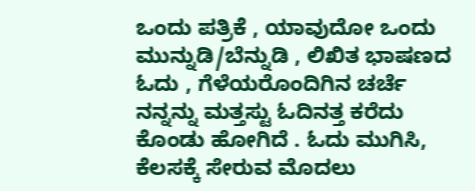ಒಂದು ಪತ್ರಿಕೆ , ಯಾವುದೋ ಒಂದು ಮುನ್ನುಡಿ/ಬೆನ್ನುಡಿ , ಲಿಖಿತ ಭಾಷಣದ ಓದು , ಗೆಳೆಯರೊಂದಿಗಿನ ಚರ್ಚೆ   ನನ್ನನ್ನು ಮತ್ತಸ್ಟು ಓದಿನತ್ತ ಕರೆದು ಕೊಂಡು ಹೋಗಿದೆ . ಓದು ಮುಗಿಸಿ, ಕೆಲಸಕ್ಕೆ ಸೇರುವ ಮೊದಲು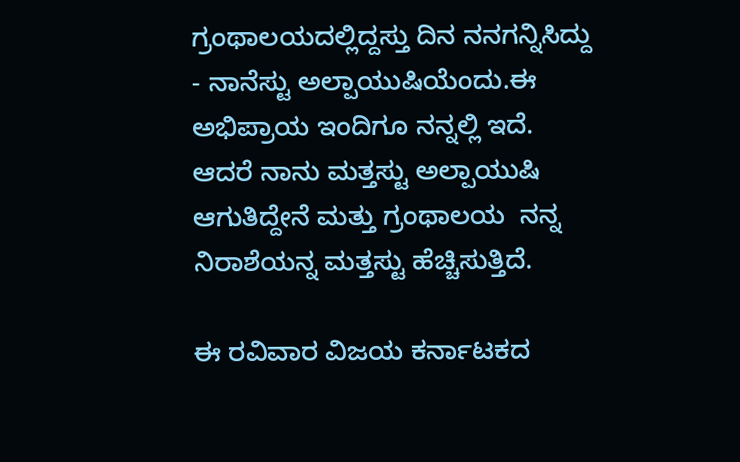ಗ್ರಂಥಾಲಯದಲ್ಲಿದ್ದಸ್ತು ದಿನ ನನಗನ್ನಿಸಿದ್ದು - ನಾನೆಸ್ಟು ಅಲ್ಪಾಯುಷಿಯೆಂದು.ಈ ಅಭಿಪ್ರಾಯ ಇಂದಿಗೂ ನನ್ನಲ್ಲಿ ಇದೆ. ಆದರೆ ನಾನು ಮತ್ತಸ್ಟು ಅಲ್ಪಾಯುಷಿ ಆಗುತಿದ್ದೇನೆ ಮತ್ತು ಗ್ರಂಥಾಲಯ  ನನ್ನ ನಿರಾಶೆಯನ್ನ ಮತ್ತಸ್ಟು ಹೆಚ್ಚಿಸುತ್ತಿದೆ.

ಈ ರವಿವಾರ ವಿಜಯ ಕರ್ನಾಟಕದ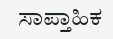ಸಾಪ್ತಾಹಿಕ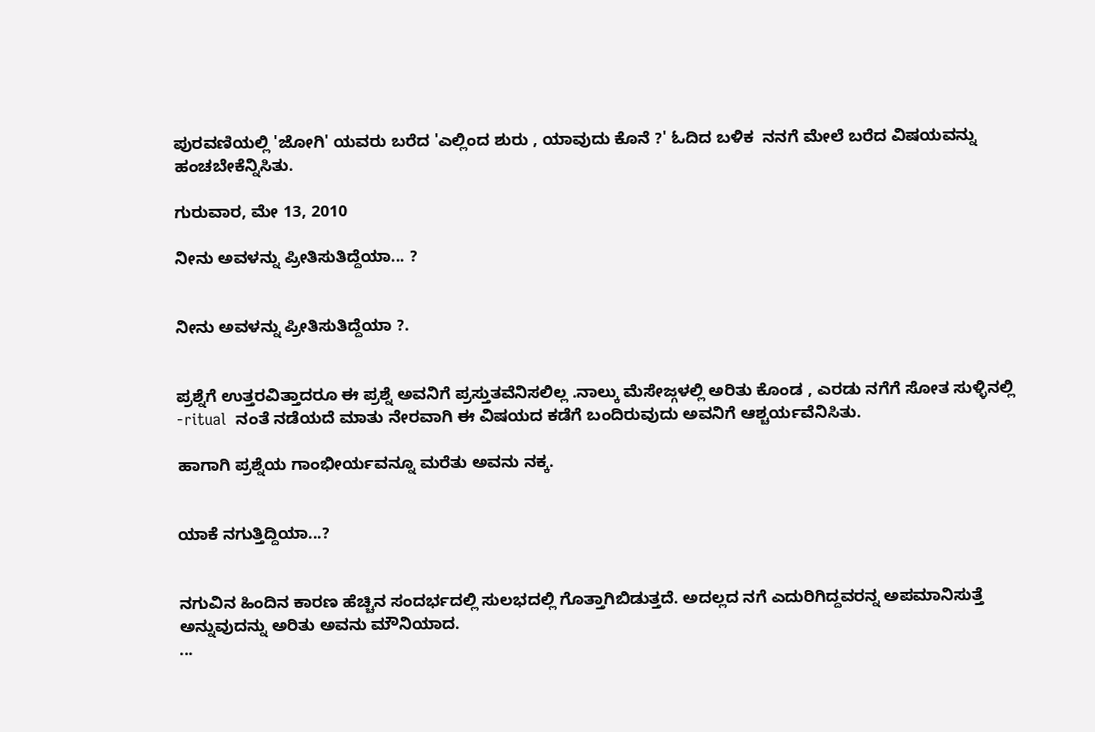ಪುರವಣಿಯಲ್ಲಿ 'ಜೋಗಿ' ಯವರು ಬರೆದ 'ಎಲ್ಲಿಂದ ಶುರು , ಯಾವುದು ಕೊನೆ ?' ಓದಿದ ಬಳಿಕ  ನನಗೆ ಮೇಲೆ ಬರೆದ ವಿಷಯವನ್ನು ಹಂಚಬೇಕೆನ್ನಿಸಿತು.

ಗುರುವಾರ, ಮೇ 13, 2010

ನೀನು ಅವಳನ್ನು ಪ್ರೀತಿಸುತಿದ್ದೆಯಾ... ?


ನೀನು ಅವಳನ್ನು ಪ್ರೀತಿಸುತಿದ್ದೆಯಾ ?.


ಪ್ರಶ್ನೆಗೆ ಉತ್ತರವಿತ್ತಾದರೂ ಈ ಪ್ರಶ್ನೆ ಅವನಿಗೆ ಪ್ರಸ್ತುತವೆನಿಸಲಿಲ್ಲ .ನಾಲ್ಕು ಮೆಸೇಜ್ಗಳಲ್ಲಿ ಅರಿತು ಕೊಂಡ , ಎರಡು ನಗೆಗೆ ಸೋತ ಸುಳ್ಳಿನಲ್ಲಿ -ritual  ನಂತೆ ನಡೆಯದೆ ಮಾತು ನೇರವಾಗಿ ಈ ವಿಷಯದ ಕಡೆಗೆ ಬಂದಿರುವುದು ಅವನಿಗೆ ಆಶ್ಚರ್ಯವೆನಿಸಿತು.

ಹಾಗಾಗಿ ಪ್ರಶ್ನೆಯ ಗಾಂಭೀರ್ಯವನ್ನೂ ಮರೆತು ಅವನು ನಕ್ಕ.


ಯಾಕೆ ನಗುತ್ತಿದ್ದಿಯಾ...?


ನಗುವಿನ ಹಿಂದಿನ ಕಾರಣ ಹೆಚ್ಚಿನ ಸಂದರ್ಭದಲ್ಲಿ ಸುಲಭದಲ್ಲಿ ಗೊತ್ತಾಗಿಬಿಡುತ್ತದೆ. ಅದಲ್ಲದ ನಗೆ ಎದುರಿಗಿದ್ದವರನ್ನ ಅಪಮಾನಿಸುತ್ತೆ ಅನ್ನುವುದನ್ನು ಅರಿತು ಅವನು ಮೌನಿಯಾದ.
...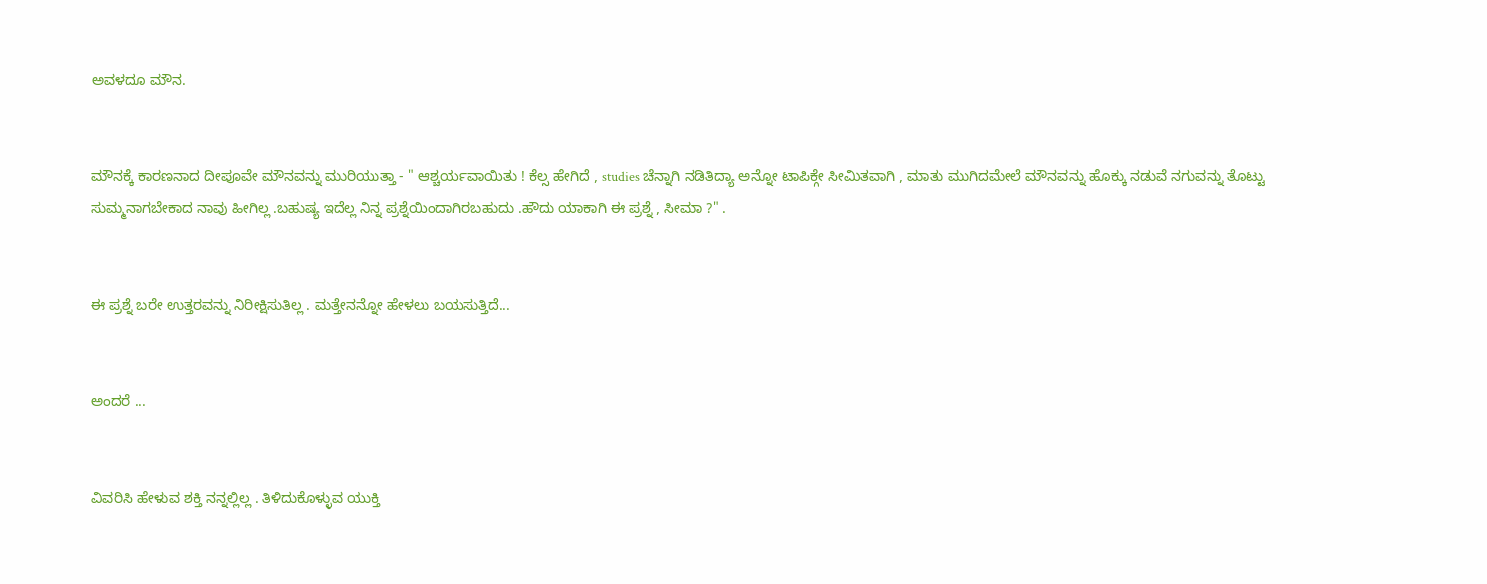ಅವಳದೂ ಮೌನ.


ಮೌನಕ್ಕೆ ಕಾರಣನಾದ ದೀಪೂವೇ ಮೌನವನ್ನು ಮುರಿಯುತ್ತಾ - " ಆಶ್ಚರ್ಯವಾಯಿತು ! ಕೆಲ್ಸ ಹೇಗಿದೆ , studies ಚೆನ್ನಾಗಿ ನಡಿತಿದ್ಯಾ ಅನ್ನೋ ಟಾಪಿಕ್ಗೇ ಸೀಮಿತವಾಗಿ , ಮಾತು ಮುಗಿದಮೇಲೆ ಮೌನವನ್ನು ಹೊಕ್ಕು ನಡುವೆ ನಗುವನ್ನು ತೊಟ್ಟು ಸುಮ್ಮನಾಗಬೇಕಾದ ನಾವು ಹೀಗಿಲ್ಲ .ಬಹುಷ್ಯ ಇದೆಲ್ಲ ನಿನ್ನ ಪ್ರಶ್ನೆಯಿಂದಾಗಿರಬಹುದು .ಹೌದು ಯಾಕಾಗಿ ಈ ಪ್ರಶ್ನೆ , ಸೀಮಾ ?" .


ಈ ಪ್ರಶ್ನೆ ಬರೇ ಉತ್ತರವನ್ನು ನಿರೀಕ್ಷಿಸುತಿಲ್ಲ . ಮತ್ತೇನನ್ನೋ ಹೇಳಲು ಬಯಸುತ್ತಿದೆ...


ಅಂದರೆ ...


ವಿವರಿಸಿ ಹೇಳುವ ಶಕ್ತಿ ನನ್ನಲ್ಲಿಲ್ಲ . ತಿಳಿದುಕೊಳ್ಳುವ ಯುಕ್ತಿ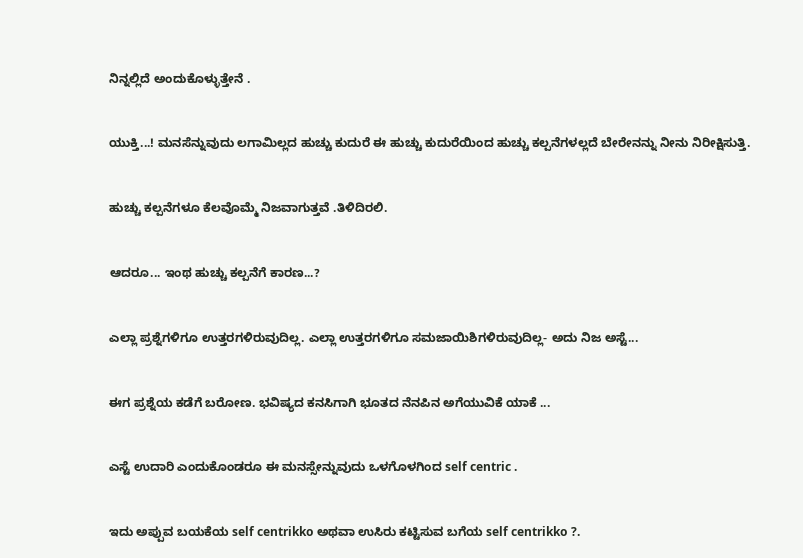ನಿನ್ನಲ್ಲಿದೆ ಅಂದುಕೊಳ್ಳುತ್ತೇನೆ .


ಯುಕ್ತಿ...! ಮನಸೆನ್ನುವುದು ಲಗಾಮಿಲ್ಲದ ಹುಚ್ಚು ಕುದುರೆ ಈ ಹುಚ್ಚು ಕುದುರೆಯಿಂದ ಹುಚ್ಚು ಕಲ್ಪನೆಗಳಲ್ಲದೆ ಬೇರೇನನ್ನು ನೀನು ನಿರೀಕ್ಷಿಸುತ್ತಿ.


ಹುಚ್ಚು ಕಲ್ಪನೆಗಳೂ ಕೆಲವೊಮ್ಮೆ ನಿಜವಾಗುತ್ತವೆ .ತಿಳಿದಿರಲಿ.


ಆದರೂ... ಇಂಥ ಹುಚ್ಚು ಕಲ್ಪನೆಗೆ ಕಾರಣ...?


ಎಲ್ಲಾ ಪ್ರಶ್ನೆಗಳಿಗೂ ಉತ್ತರಗಳಿರುವುದಿಲ್ಲ. ಎಲ್ಲಾ ಉತ್ತರಗಳಿಗೂ ಸಮಜಾಯಿಶಿಗಳಿರುವುದಿಲ್ಲ- ಅದು ನಿಜ ಅಸ್ಟೆ...


ಈಗ ಪ್ರಶ್ನೆಯ ಕಡೆಗೆ ಬರೋಣ. ಭವಿಷ್ಯದ ಕನಸಿಗಾಗಿ ಭೂತದ ನೆನಪಿನ ಅಗೆಯುವಿಕೆ ಯಾಕೆ ...


ಎಸ್ಟೆ ಉದಾರಿ ಎಂದುಕೊಂಡರೂ ಈ ಮನಸ್ಸೇನ್ನುವುದು ಒಳಗೊಳಗಿಂದ self centric .


ಇದು ಅಪ್ಪುವ ಬಯಕೆಯ self centrikko ಅಥವಾ ಉಸಿರು ಕಟ್ಟಿಸುವ ಬಗೆಯ self centrikko ?.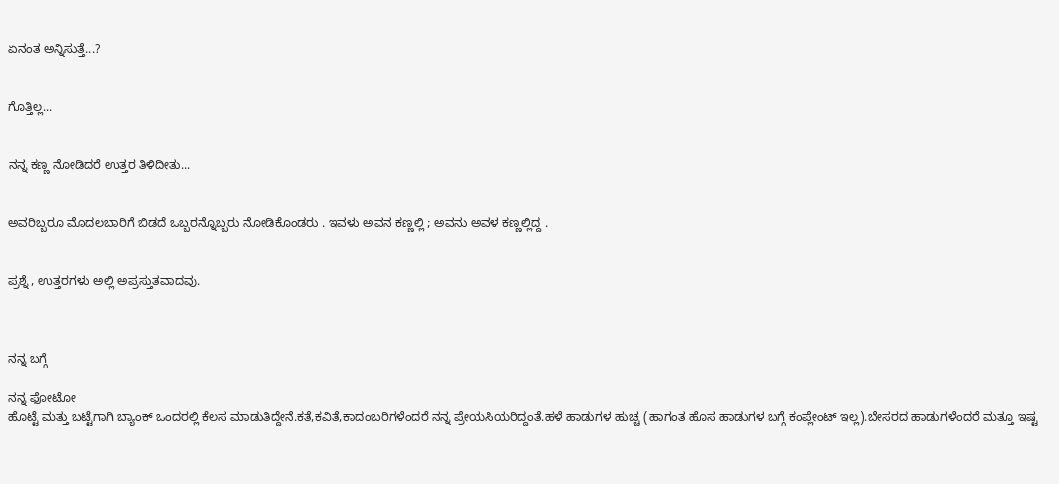ಏನಂತ ಅನ್ನಿಸುತ್ತೆ...?


ಗೊತ್ತಿಲ್ಲ...


ನನ್ನ ಕಣ್ಣ ನೋಡಿದರೆ ಉತ್ತರ ತಿಳಿದೀತು...


ಅವರಿಬ್ಬರೂ ಮೊದಲಬಾರಿಗೆ ಬಿಡದೆ ಒಬ್ಬರನ್ನೊಬ್ಬರು ನೋಡಿಕೊಂಡರು . ಇವಳು ಅವನ ಕಣ್ಣಲ್ಲಿ ; ಅವನು ಅವಳ ಕಣ್ಣಲ್ಲಿದ್ದ .


ಪ್ರಶ್ನೆ , ಉತ್ತರಗಳು ಅಲ್ಲಿ ಅಪ್ರಸ್ತುತವಾದವು.



ನನ್ನ ಬಗ್ಗೆ

ನನ್ನ ಫೋಟೋ
ಹೊಟ್ಟೆ ಮತ್ತು ಬಟ್ಟೆಗಾಗಿ ಬ್ಯಾಂಕ್ ಒಂದರಲ್ಲಿ ಕೆಲಸ ಮಾಡುತಿದ್ದೇನೆ.ಕತೆ,ಕವಿತೆ,ಕಾದಂಬರಿಗಳೆಂದರೆ ನನ್ನ ಪ್ರೇಯಸಿಯರಿದ್ದಂತೆ.ಹಳೆ ಹಾಡುಗಳ ಹುಚ್ಚ (ಹಾಗಂತ ಹೊಸ ಹಾಡುಗಳ ಬಗ್ಗೆ ಕಂಪ್ಲೇಂಟ್ ಇಲ್ಲ).ಬೇಸರದ ಹಾಡುಗಳೆಂದರೆ ಮತ್ತೂ ಇಷ್ಟ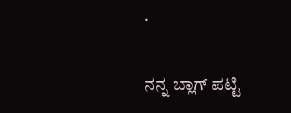.

ನನ್ನ ಬ್ಲಾಗ್ ಪಟ್ಟಿ